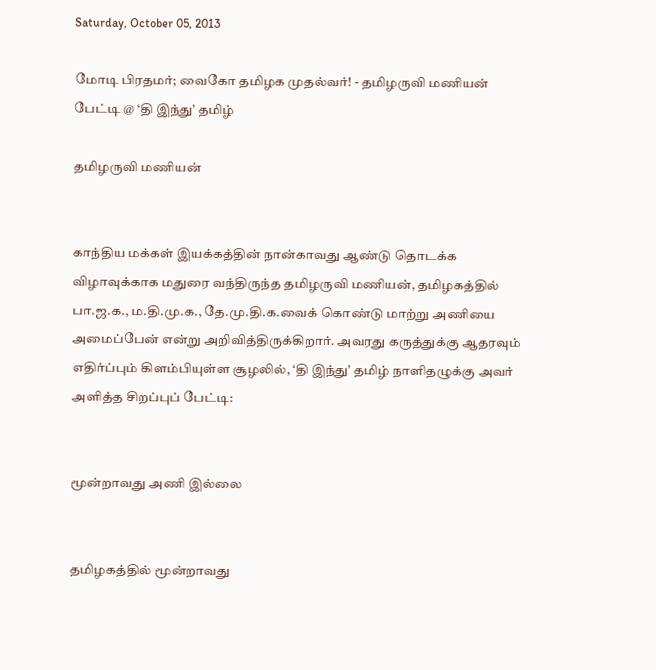Saturday, October 05, 2013

மோடி பிரதமர்; வைகோ தமிழக முதல்வர்! - தமிழருவி மணியன் பேட்டி @ ‘தி இந்து’ தமிழ்

தமிழருவி மணியன்


காந்திய மக்கள் இயக்கத்தின் நான்காவது ஆண்டு தொடக்க விழாவுக்காக மதுரை வந்திருந்த தமிழருவி மணியன், தமிழகத்தில் பா.ஜ.க., ம.தி.மு.க., தே.மு.தி.க.வைக் கொண்டு மாற்று அணியை அமைப்பேன் என்று அறிவித்திருக்கிறார். அவரது கருத்துக்கு ஆதரவும் எதிர்ப்பும் கிளம்பியுள்ள சூழலில், ‘தி இந்து’ தமிழ் நாளிதழுக்கு அவர் அளித்த சிறப்புப் பேட்டி:


மூன்றாவது அணி இல்லை


தமிழகத்தில் மூன்றாவது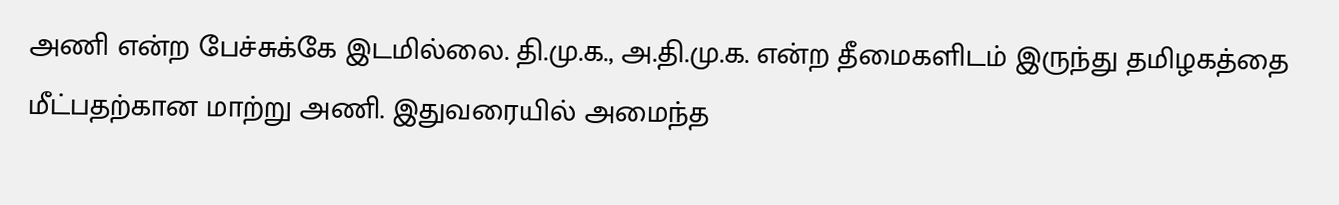அணி என்ற பேச்சுக்கே இடமில்லை. தி.மு.க., அ.தி.மு.க. என்ற தீமைகளிடம் இருந்து தமிழகத்தை மீட்பதற்கான மாற்று அணி. இதுவரையில் அமைந்த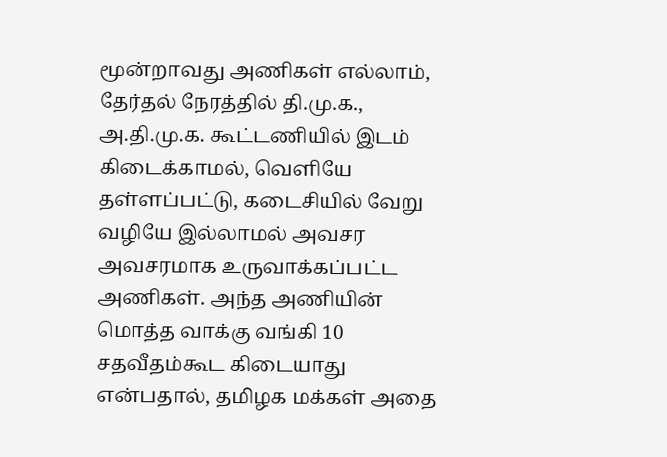மூன்றாவது அணிகள் எல்லாம், தேர்தல் நேரத்தில் தி.மு.க., அ.தி.மு.க. கூட்டணியில் இடம் கிடைக்காமல், வெளியே தள்ளப்பட்டு, கடைசியில் வேறு வழியே இல்லாமல் அவசர அவசரமாக உருவாக்கப்பட்ட அணிகள். அந்த அணியின் மொத்த வாக்கு வங்கி 10 சதவீதம்கூட கிடையாது என்பதால், தமிழக மக்கள் அதை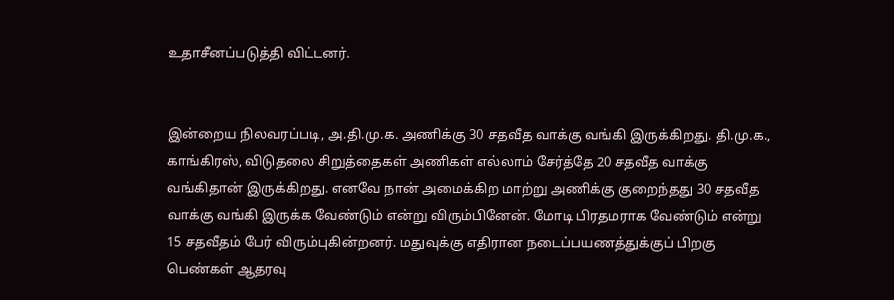உதாசீனப்படுத்தி விட்டனர்.


இன்றைய நிலவரப்படி, அ.தி.மு.க. அணிக்கு 30 சதவீத வாக்கு வங்கி இருக்கிறது. தி.மு.க., காங்கிரஸ், விடுதலை சிறுத்தைகள் அணிகள் எல்லாம் சேர்த்தே 20 சதவீத வாக்கு வங்கிதான் இருக்கிறது. எனவே நான் அமைக்கிற மாற்று அணிக்கு குறைந்தது 30 சதவீத வாக்கு வங்கி இருக்க வேண்டும் என்று விரும்பினேன். மோடி பிரதமராக வேண்டும் என்று 15 சதவீதம் பேர் விரும்புகின்றனர். மதுவுக்கு எதிரான நடைப்பயணத்துக்குப் பிறகு பெண்கள் ஆதரவு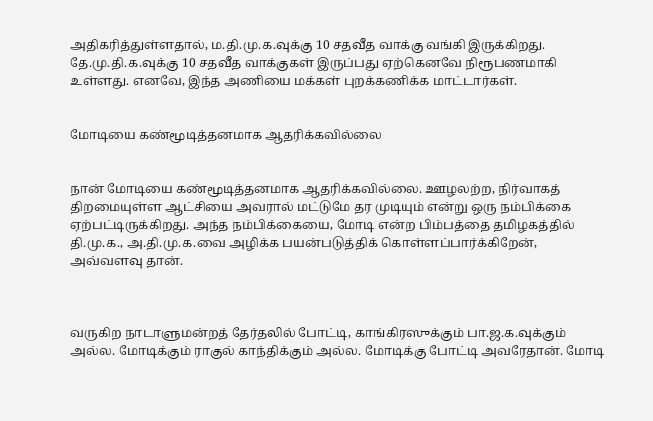அதிகரித்துள்ளதால், ம.தி.மு.க.வுக்கு 10 சதவீத வாக்கு வங்கி இருக்கிறது. தே.மு.தி.க.வுக்கு 10 சதவீத வாக்குகள் இருப்பது ஏற்கெனவே நிரூபணமாகி உள்ளது. எனவே, இந்த அணியை மக்கள் புறக்கணிக்க மாட்டார்கள்.


மோடியை கண்மூடித்தனமாக ஆதரிக்கவில்லை


நான் மோடியை கண்மூடித்தனமாக ஆதரிக்கவில்லை. ஊழலற்ற, நிர்வாகத் திறமையுள்ள ஆட்சியை அவரால் மட்டுமே தர முடியும் என்று ஒரு நம்பிக்கை ஏற்பட்டிருக்கிறது. அந்த நம்பிக்கையை, மோடி என்ற பிம்பத்தை தமிழகத்தில் தி.மு.க., அ.தி.மு.க.வை அழிக்க பயன்படுத்திக் கொள்ளப்பார்க்கிறேன், அவ்வளவு தான்.



வருகிற நாடாளுமன்றத் தேர்தலில் போட்டி, காங்கிரஸுக்கும் பா.ஜ.க.வுக்கும் அல்ல. மோடிக்கும் ராகுல் காந்திக்கும் அல்ல. மோடிக்கு போட்டி அவரேதான். மோடி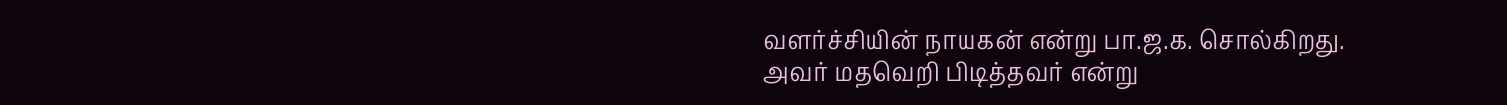வளர்ச்சியின் நாயகன் என்று பா.ஜ.க. சொல்கிறது. அவர் மதவெறி பிடித்தவர் என்று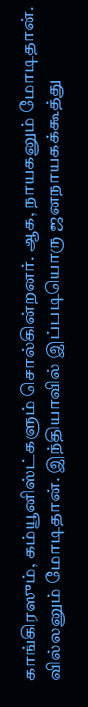காங்கிரஸும், கம்யூனிஸ்ட்களும் சொல்கின்றனர். ஆக, நாயகனும் மோடிதான். வில்லனும் மோடிதான். இந்தியாவில் இப்படியொரு ஜனநாயகக்கூத்து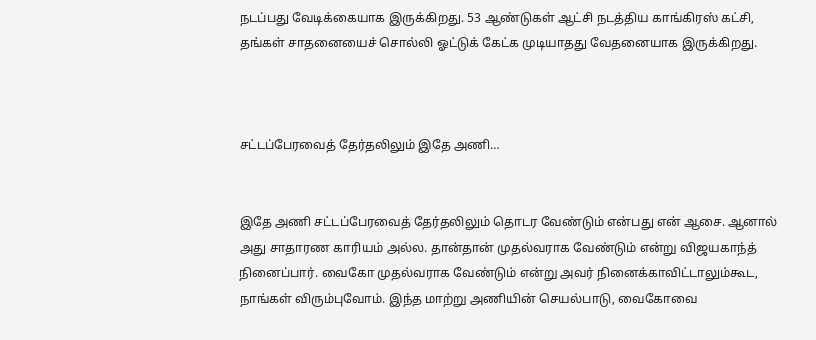நடப்பது வேடிக்கையாக இருக்கிறது. 53 ஆண்டுகள் ஆட்சி நடத்திய காங்கிரஸ் கட்சி, தங்கள் சாதனையைச் சொல்லி ஓட்டுக் கேட்க முடியாதது வேதனையாக இருக்கிறது.



சட்டப்பேரவைத் தேர்தலிலும் இதே அணி…


இதே அணி சட்டப்பேரவைத் தேர்தலிலும் தொடர வேண்டும் என்பது என் ஆசை. ஆனால் அது சாதாரண காரியம் அல்ல. தான்தான் முதல்வராக வேண்டும் என்று விஜயகாந்த் நினைப்பார். வைகோ முதல்வராக வேண்டும் என்று அவர் நினைக்காவிட்டாலும்கூட, நாங்கள் விரும்புவோம். இந்த மாற்று அணியின் செயல்பாடு, வைகோவை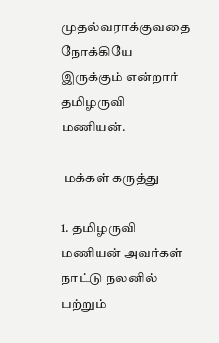முதல்வராக்குவதை நோக்கியே இருக்கும் என்றார் தமிழருவி மணியன்.

 மக்கள் கருத்து

1. தமிழருவி மணியன் அவர்கள் நாட்டு நலனில் பற்றும்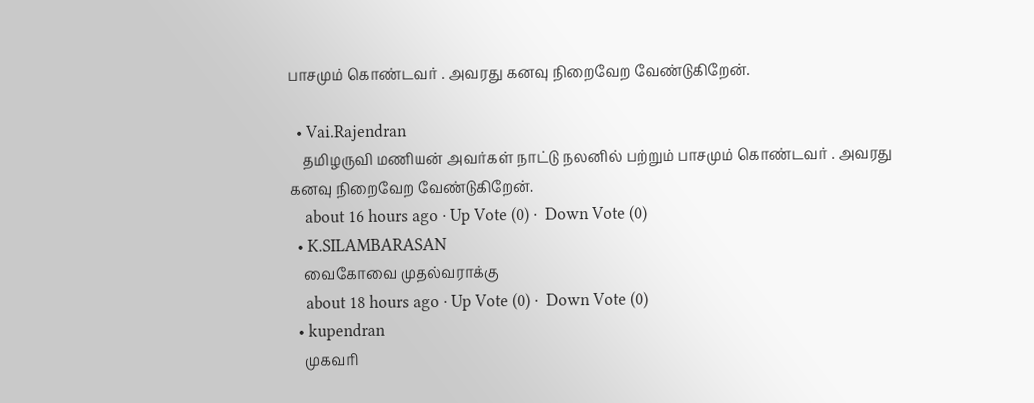பாசமும் கொண்டவர் . அவரது கனவு நிறைவேற வேண்டுகிறேன்.

  • Vai.Rajendran
    தமிழருவி மணியன் அவர்கள் நாட்டு நலனில் பற்றும் பாசமும் கொண்டவர் . அவரது கனவு நிறைவேற வேண்டுகிறேன்.
    about 16 hours ago · Up Vote (0) ·  Down Vote (0)
  • K.SILAMBARASAN
    வைகோவை முதல்வராக்கு
    about 18 hours ago · Up Vote (0) ·  Down Vote (0)
  • kupendran
    முகவரி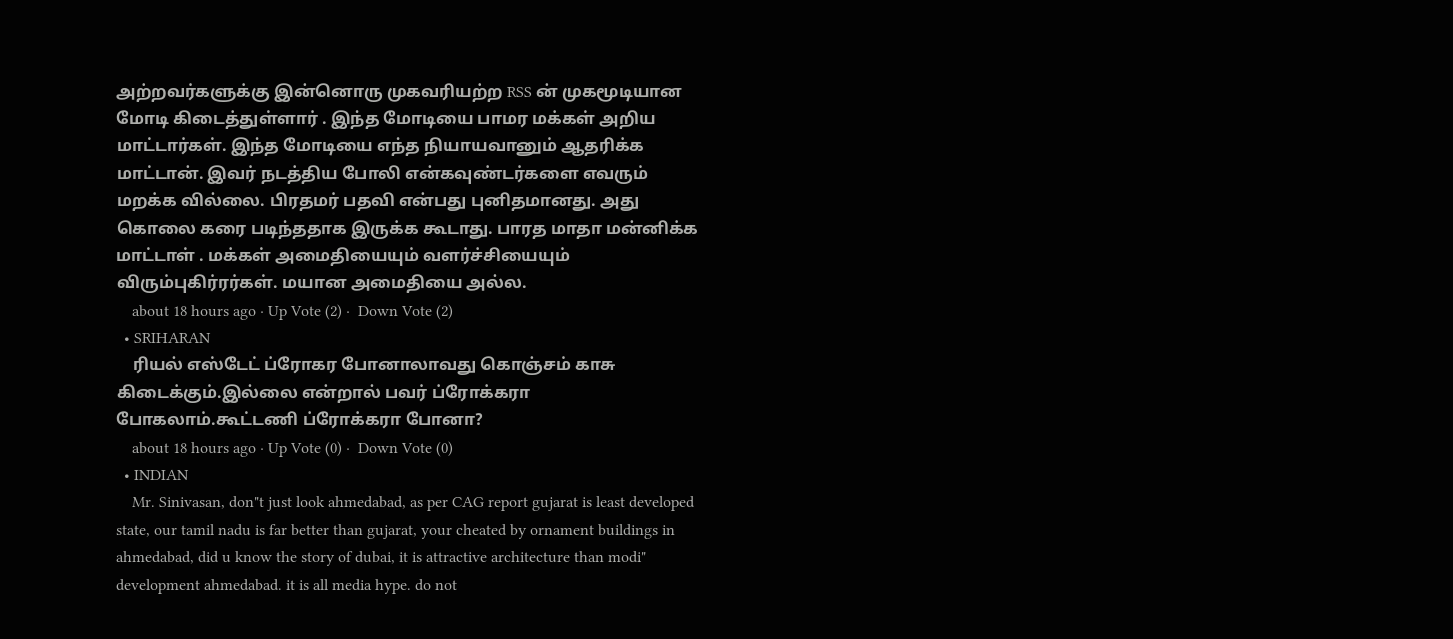அற்றவர்களுக்கு இன்னொரு முகவரியற்ற RSS ன் முகமூடியான மோடி கிடைத்துள்ளார் . இந்த மோடியை பாமர மக்கள் அறிய மாட்டார்கள். இந்த மோடியை எந்த நியாயவானும் ஆதரிக்க மாட்டான். இவர் நடத்திய போலி என்கவுண்டர்களை எவரும் மறக்க வில்லை. பிரதமர் பதவி என்பது புனிதமானது. அது கொலை கரை படிந்ததாக இருக்க கூடாது. பாரத மாதா மன்னிக்க மாட்டாள் . மக்கள் அமைதியையும் வளர்ச்சியையும் விரும்புகிர்ரர்கள். மயான அமைதியை அல்ல.
    about 18 hours ago · Up Vote (2) ·  Down Vote (2)
  • SRIHARAN
    ரியல் எஸ்டேட் ப்ரோகர போனாலாவது கொஞ்சம் காசு கிடைக்கும்.இல்லை என்றால் பவர் ப்ரோக்கரா போகலாம்.கூட்டணி ப்ரோக்கரா போனா?
    about 18 hours ago · Up Vote (0) ·  Down Vote (0)
  • INDIAN
    Mr. Sinivasan, don"t just look ahmedabad, as per CAG report gujarat is least developed state, our tamil nadu is far better than gujarat, your cheated by ornament buildings in ahmedabad, did u know the story of dubai, it is attractive architecture than modi" development ahmedabad. it is all media hype. do not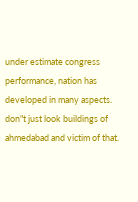under estimate congress performance, nation has developed in many aspects. don"t just look buildings of ahmedabad and victim of that.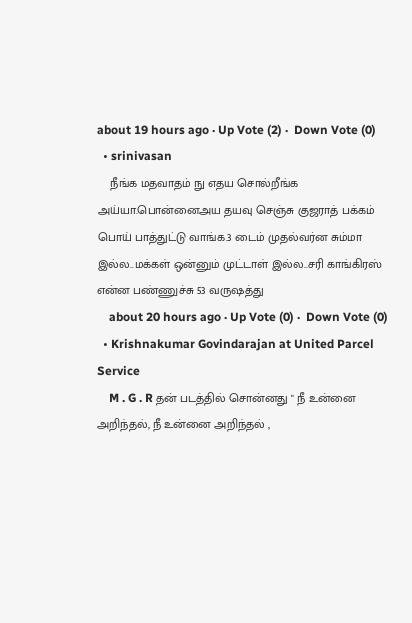about 19 hours ago · Up Vote (2) ·  Down Vote (0)
  • srinivasan
    நீங்க மதவாதம் நு எதய சொல்றீங்க அய்யா.பொன்னைஅய தயவு செஞ்சு குஜராத் பக்கம் பொய் பாத்துட்டு வாங்க.3 டைம் முதல்வர்ன சும்மா இல்ல..மக்கள் ஒன்னும் முட்டாள் இல்ல..சரி காங்கிரஸ் என்ன பண்ணுச்சு 53 வருஷத்து
    about 20 hours ago · Up Vote (0) ·  Down Vote (0)
  • Krishnakumar Govindarajan at United Parcel Service
    M . G . R தன் படத்தில் சொன்னது " நீ உன்னை அறிந்தல், நீ உன்னை அறிந்தல் ,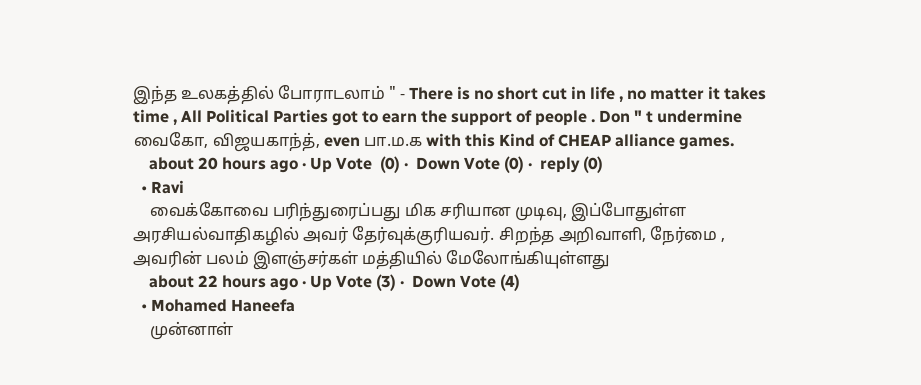இந்த உலகத்தில் போராடலாம் " - There is no short cut in life , no matter it takes time , All Political Parties got to earn the support of people . Don " t undermine வைகோ, விஜயகாந்த், even பா.ம.க with this Kind of CHEAP alliance games.
    about 20 hours ago · Up Vote  (0) ·  Down Vote (0) ·  reply (0)
  • Ravi
    வைக்கோவை பரிந்துரைப்பது மிக சரியான முடிவு, இப்போதுள்ள அரசியல்வாதிகழில் அவர் தேர்வுக்குரியவர். சிறந்த அறிவாளி, நேர்மை , அவரின் பலம் இளஞ்சர்கள் மத்தியில் மேலோங்கியுள்ளது
    about 22 hours ago · Up Vote (3) ·  Down Vote (4)
  • Mohamed Haneefa
    முன்னாள்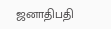ஜனாதிபதி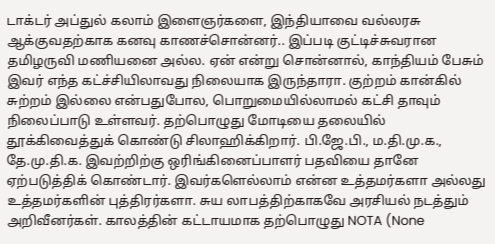டாக்டர் அப்துல் கலாம் இளைஞர்களை, இந்தியாவை வல்லரசு ஆக்குவதற்காக கனவு காணச்சொன்னர்.. இப்படி குட்டிச்சுவரான தமிழருவி மணியனை அல்ல. ஏன் என்று சொன்னால், காந்தியம் பேசும் இவர் எந்த கட்ச்சியிலாவது நிலையாக இருந்தாரா. குற்றம் கான்கில் சுற்றம் இல்லை என்பதுபோல, பொறுமையில்லாமல் கட்சி தாவும் நிலைப்பாடு உள்ளவர். தற்பொழுது மோடியை தலையில் தூக்கிவைத்துக் கொண்டு சிலாஹிக்கிறார். பி.ஜே.பி., ம.தி.மு.க., தே.மு.தி.க. இவற்றிற்கு ஒரிங்கினைப்பாளர் பதவியை தானே ஏற்படுத்திக் கொண்டார். இவர்களெல்லாம் என்ன உத்தமர்களா அல்லது உத்தமர்களின் புத்திரர்களா. சுய லாபத்திற்காகவே அரசியல் நடத்தும் அறிவீனர்கள். காலத்தின் கட்டாயமாக தற்பொழுது NOTA (None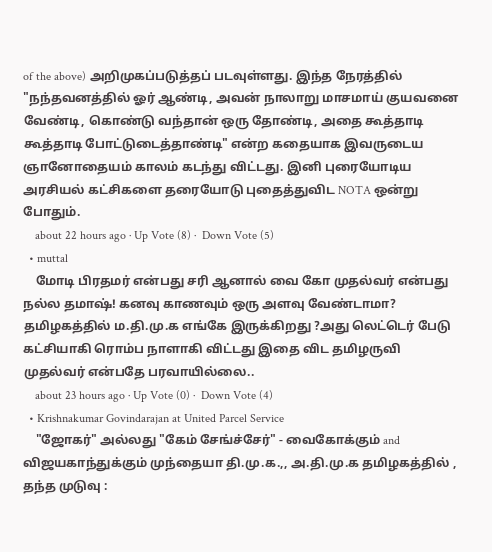of the above) அறிமுகப்படுத்தப் படவுள்ளது. இந்த நேரத்தில் "நந்தவனத்தில் ஓர் ஆண்டி, அவன் நாலாறு மாசமாய் குயவனை வேண்டி, கொண்டு வந்தான் ஒரு தோண்டி, அதை கூத்தாடி கூத்தாடி போட்டுடைத்தாண்டி" என்ற கதையாக இவருடைய ஞானோதையம் காலம் கடந்து விட்டது. இனி புரையோடிய அரசியல் கட்சிகளை தரையோடு புதைத்துவிட NOTA ஒன்று போதும்.
    about 22 hours ago · Up Vote (8) ·  Down Vote (5)
  • muttal
    மோடி பிரதமர் என்பது சரி ஆனால் வை கோ முதல்வர் என்பது நல்ல தமாஷ்! கனவு காணவும் ஒரு அளவு வேண்டாமா? தமிழகத்தில் ம.தி.மு.க எங்கே இருக்கிறது ?அது லெட்டெர் பேடு கட்சியாகி ரொம்ப நாளாகி விட்டது இதை விட தமிழருவி முதல்வர் என்பதே பரவாயில்லை..
    about 23 hours ago · Up Vote (0) ·  Down Vote (4)
  • Krishnakumar Govindarajan at United Parcel Service
    "ஜோகர்" அல்லது "கேம் சேங்ச்சேர்" - வைகோக்கும் and விஜயகாந்துக்கும் முந்தையா தி.மு.க.,, அ.தி.மு.க தமிழகத்தில் , தந்த முடுவு :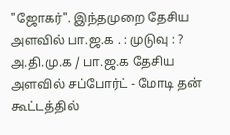"ஜோகர்". இந்தமுறை தேசிய அளவில் பா.ஜ.க . : முடுவு : ? அ.தி.மு.க / பா.ஜ.க தேசிய அளவில் சப்போர்ட் - மோடி தன் கூட்டத்தில்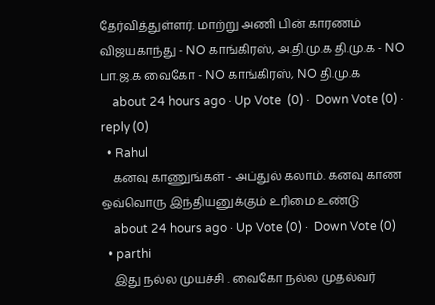தேர்வித்துள்ளர். மாற்று அணி பின் காரணம் விஜயகாந்து - NO காங்கிரஸ், அ.தி.மு.க தி.மு.க - NO பா.ஜ.க வைகோ - NO காங்கிரஸ், NO தி.மு.க
    about 24 hours ago · Up Vote  (0) ·  Down Vote (0) ·  reply (0)
  • Rahul
    கனவு காணுங்கள் - அப்துல் கலாம். கனவு காண ஒவ்வொரு இந்தியனுக்கும் உரிமை உண்டு
    about 24 hours ago · Up Vote (0) ·  Down Vote (0)
  • parthi
    இது நல்ல முயச்சி . வைகோ நல்ல முதல்வர்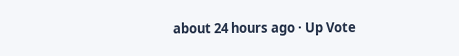about 24 hours ago · Up Vote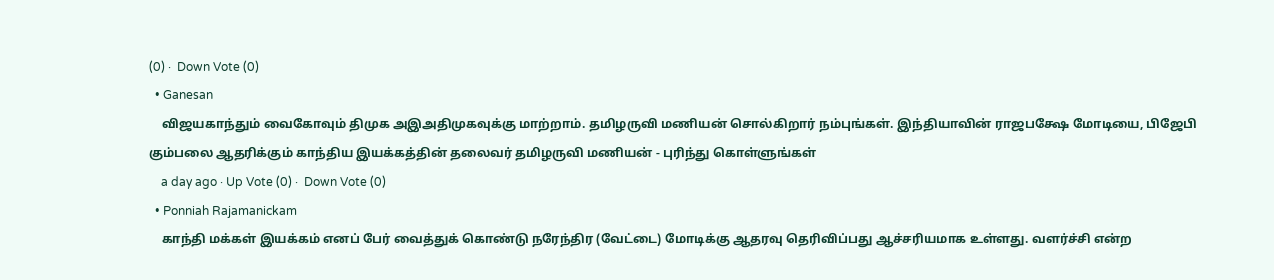(0) ·  Down Vote (0)
  • Ganesan
    விஜயகாந்தும் வைகோவும் திமுக அஇஅதிமுகவுக்கு மாற்றாம். தமிழருவி மணியன் சொல்கிறார் நம்புங்கள். இந்தியாவின் ராஜபக்ஷே மோடியை, பிஜேபி கும்பலை ஆதரிக்கும் காந்திய இயக்கத்தின் தலைவர் தமிழருவி மணியன் - புரிந்து கொள்ளுங்கள்
    a day ago · Up Vote (0) ·  Down Vote (0)
  • Ponniah Rajamanickam
    காந்தி மக்கள் இயக்கம் எனப் பேர் வைத்துக் கொண்டு நரேந்திர (வேட்டை) மோடிக்கு ஆதரவு தெரிவிப்பது ஆச்சரியமாக உள்ளது. வளர்ச்சி என்ற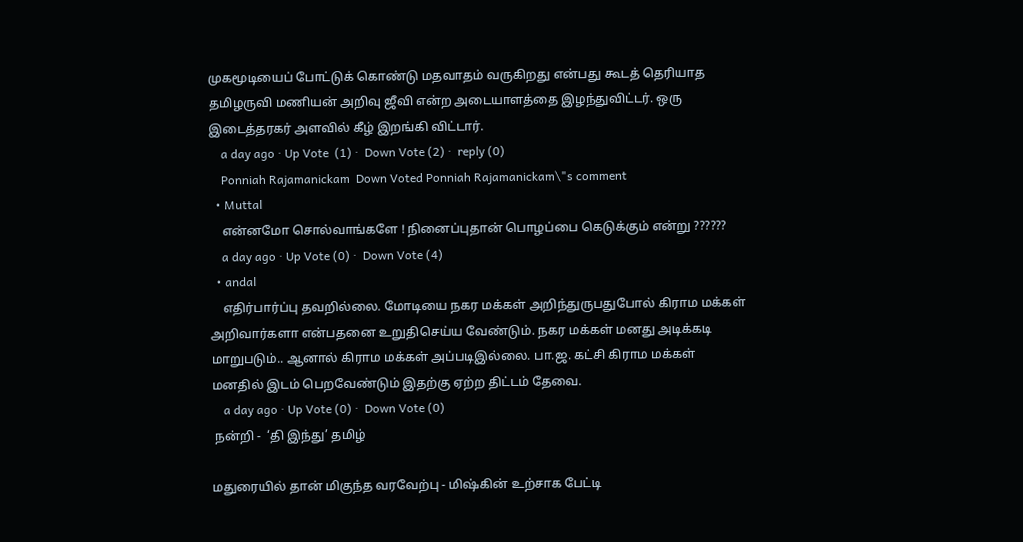முகமூடியைப் போட்டுக் கொண்டு மதவாதம் வருகிறது என்பது கூடத் தெரியாத தமிழருவி மணியன் அறிவு ஜீவி என்ற அடையாளத்தை இழந்துவிட்டர். ஒரு இடைத்தரகர் அளவில் கீழ் இறங்கி விட்டார்.
    a day ago · Up Vote  (1) ·  Down Vote (2) ·  reply (0)
    Ponniah Rajamanickam  Down Voted Ponniah Rajamanickam\"s comment
  • Muttal
    என்னமோ சொல்வாங்களே ! நினைப்புதான் பொழப்பை கெடுக்கும் என்று ??????
    a day ago · Up Vote (0) ·  Down Vote (4)
  • andal
    எதிர்பார்ப்பு தவறில்லை. மோடியை நகர மக்கள் அறிந்துருபதுபோல் கிராம மக்கள் அறிவார்களா என்பதனை உறுதிசெய்ய வேண்டும். நகர மக்கள் மனது அடிக்கடி மாறுபடும்.. ஆனால் கிராம மக்கள் அப்படிஇல்லை. பா.ஜ. கட்சி கிராம மக்கள் மனதில் இடம் பெறவேண்டும் இதற்கு ஏற்ற திட்டம் தேவை.
    a day ago · Up Vote (0) ·  Down Vote (0)
 நன்றி -  ‘தி இந்து’ தமிழ்

மதுரையில் தான் மிகுந்த வரவேற்பு - மிஷ்கின் உற்சாக பேட்டி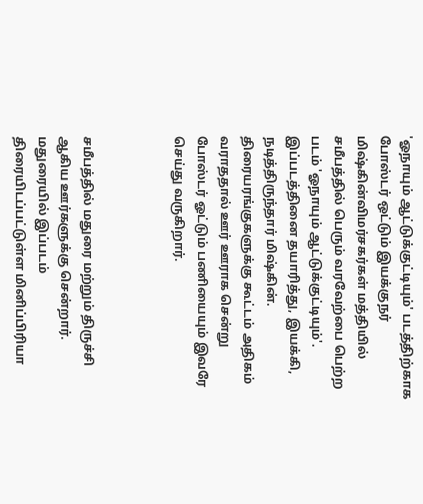'ஓநாயும் ஆட்டுக்குட்டியும்' படத்திற்காக போஸ்டர் ஒட்டும் இயக்குநர் மிஷ்கின்விமர்சகர்கள் மத்தியில் சமீபத்தில் பெரும் வரவேற்பை பெற்ற படம் 'ஓநாயும் ஆட்டுக்குட்டியும்'. இப்படத்தினை தயாரித்து, இயக்கி, நடித்திருந்தார் மிஷ்கின். திரையரங்குகளுக்கு கூட்டம் அதிகம் வராததால் ஊர் ஊராக சென்று போஸ்டர் ஓட்டும் பணியையும் இவரே செய்து வருகிறார்.



சமீபத்தில் மதுரை மற்றும் திருச்சி ஆகிய ஊர்களுக்கு சென்றார். மதுரையில் இப்படம் திரையிடப்பட்டுள்ள மினிப்பிரியா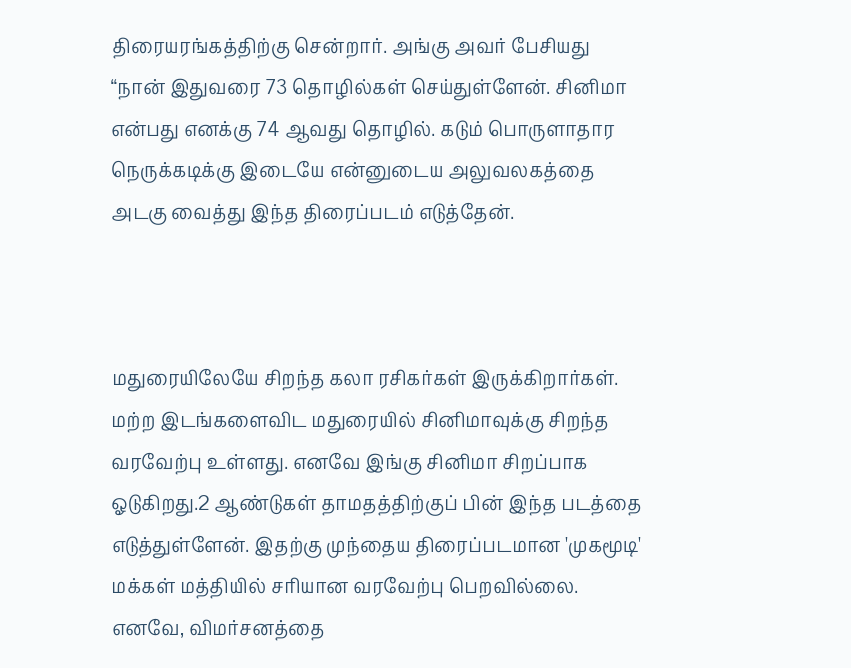திரையரங்கத்திற்கு சென்றார். அங்கு அவர் பேசியது “நான் இதுவரை 73 தொழில்கள் செய்துள்ளேன். சினிமா என்பது எனக்கு 74 ஆவது தொழில். கடும் பொருளாதார நெருக்கடிக்கு இடையே என்னுடைய அலுவலகத்தை அடகு வைத்து இந்த திரைப்படம் எடுத்தேன்.



மதுரையிலேயே சிறந்த கலா ரசிகர்கள் இருக்கிறார்கள். மற்ற இடங்களைவிட மதுரையில் சினிமாவுக்கு சிறந்த வரவேற்பு உள்ளது. எனவே இங்கு சினிமா சிறப்பாக ஓடுகிறது.2 ஆண்டுகள் தாமதத்திற்குப் பின் இந்த படத்தை எடுத்துள்ளேன். இதற்கு முந்தைய திரைப்படமான 'முகமூடி' மக்கள் மத்தியில் சரியான வரவேற்பு பெறவில்லை. எனவே, விமர்சனத்தை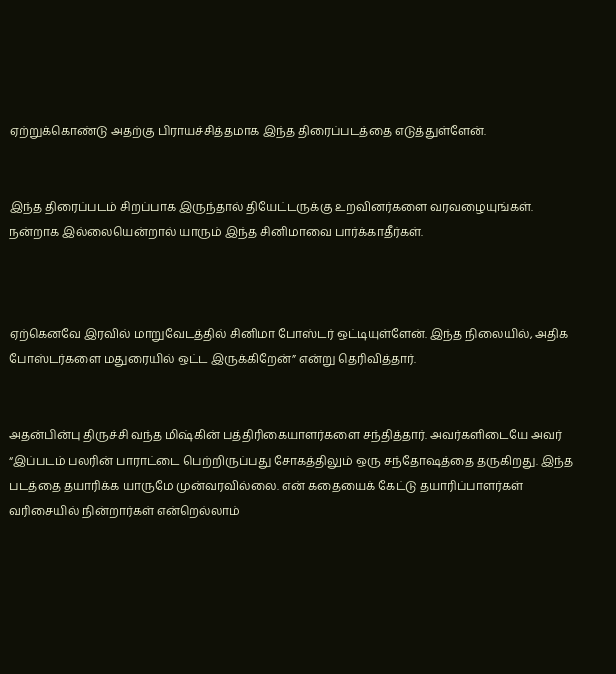ஏற்றுக்கொண்டு அதற்கு பிராயச்சித்தமாக இந்த திரைப்படத்தை எடுத்துள்ளேன்.


இந்த திரைப்படம் சிறப்பாக இருந்தால் தியேட்டருக்கு உறவினர்களை வரவழையுங்கள். நன்றாக இல்லையென்றால் யாரும் இந்த சினிமாவை பார்க்காதீர்கள்.



ஏற்கெனவே இரவில் மாறுவேடத்தில் சினிமா போஸ்டர் ஒட்டியுள்ளேன். இந்த நிலையில், அதிக போஸ்டர்களை மதுரையில் ஒட்ட இருக்கிறேன்” என்று தெரிவித்தார்.


அதன்பின்பு திருச்சி வந்த மிஷ்கின் பத்திரிகையாளர்களை சந்தித்தார். அவர்களிடையே அவர் “இப்படம் பலரின் பாராட்டை பெற்றிருப்பது சோகத்திலும் ஒரு சந்தோஷத்தை தருகிறது. இந்த படத்தை தயாரிக்க யாருமே முன்வரவில்லை. என் கதையைக் கேட்டு தயாரிப்பாளர்கள் வரிசையில் நின்றார்கள் என்றெல்லாம்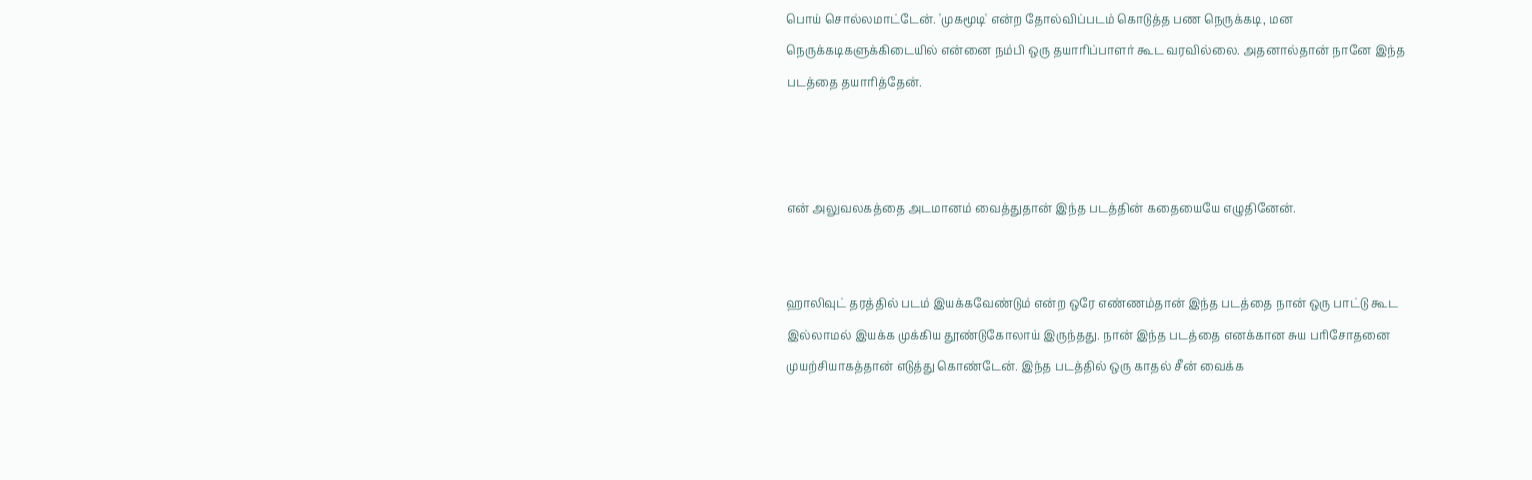பொய் சொல்லமாட்டேன். 'முகமூடி' என்ற தோல்விப்படம் கொடுத்த பண நெருக்கடி, மன நெருக்கடிகளுக்கிடையில் என்னை நம்பி ஒரு தயாரிப்பாளர் கூட வரவில்லை. அதனால்தான் நானே இந்த படத்தை தயாரித்தேன்.



என் அலுவலகத்தை அடமானம் வைத்துதான் இந்த படத்தின் கதையையே எழுதினேன்.


ஹாலிவுட் தரத்தில் படம் இயக்கவேண்டும் என்ற ஒரே எண்ணம்தான் இந்த படத்தை நான் ஒரு பாட்டு கூட இல்லாமல் இயக்க முக்கிய தூண்டுகோலாய் இருந்தது. நான் இந்த படத்தை எனக்கான சுய பரிசோதனை முயற்சியாகத்தான் எடுத்து கொண்டேன். இந்த படத்தில் ஒரு காதல் சீன் வைக்க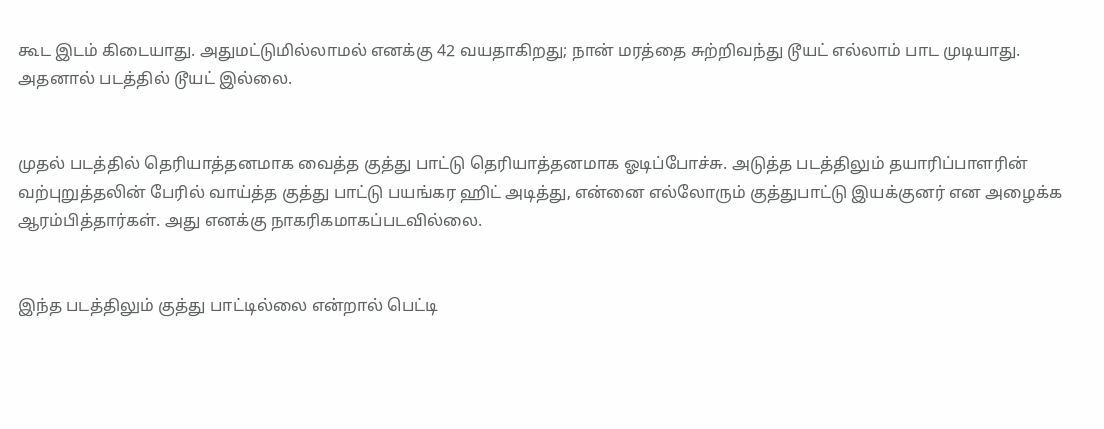கூட இடம் கிடையாது. அதுமட்டுமில்லாமல் எனக்கு 42 வயதாகிறது; நான் மரத்தை சுற்றிவந்து டூயட் எல்லாம் பாட முடியாது. அதனால் படத்தில் டூயட் இல்லை.


முதல் படத்தில் தெரியாத்தனமாக வைத்த குத்து பாட்டு தெரியாத்தனமாக ஓடிப்போச்சு. அடுத்த படத்திலும் தயாரிப்பாளரின் வற்புறுத்தலின் பேரில் வாய்த்த குத்து பாட்டு பயங்கர ஹிட் அடித்து, என்னை எல்லோரும் குத்துபாட்டு இயக்குனர் என அழைக்க ஆரம்பித்தார்கள். அது எனக்கு நாகரிகமாகப்படவில்லை.


இந்த படத்திலும் குத்து பாட்டில்லை என்றால் பெட்டி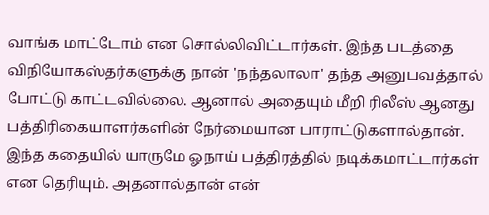வாங்க மாட்டோம் என சொல்லிவிட்டார்கள். இந்த படத்தை விநியோகஸ்தர்களுக்கு நான் 'நந்தலாலா' தந்த அனுபவத்தால் போட்டு காட்டவில்லை. ஆனால் அதையும் மீறி ரிலீஸ் ஆனது பத்திரிகையாளர்களின் நேர்மையான பாராட்டுகளால்தான். இந்த கதையில் யாருமே ஓநாய் பத்திரத்தில் நடிக்கமாட்டார்கள் என தெரியும். அதனால்தான் என்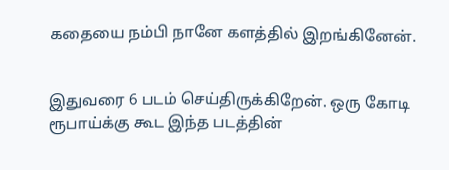கதையை நம்பி நானே களத்தில் இறங்கினேன்.


இதுவரை 6 படம் செய்திருக்கிறேன். ஒரு கோடி ரூபாய்க்கு கூட இந்த படத்தின்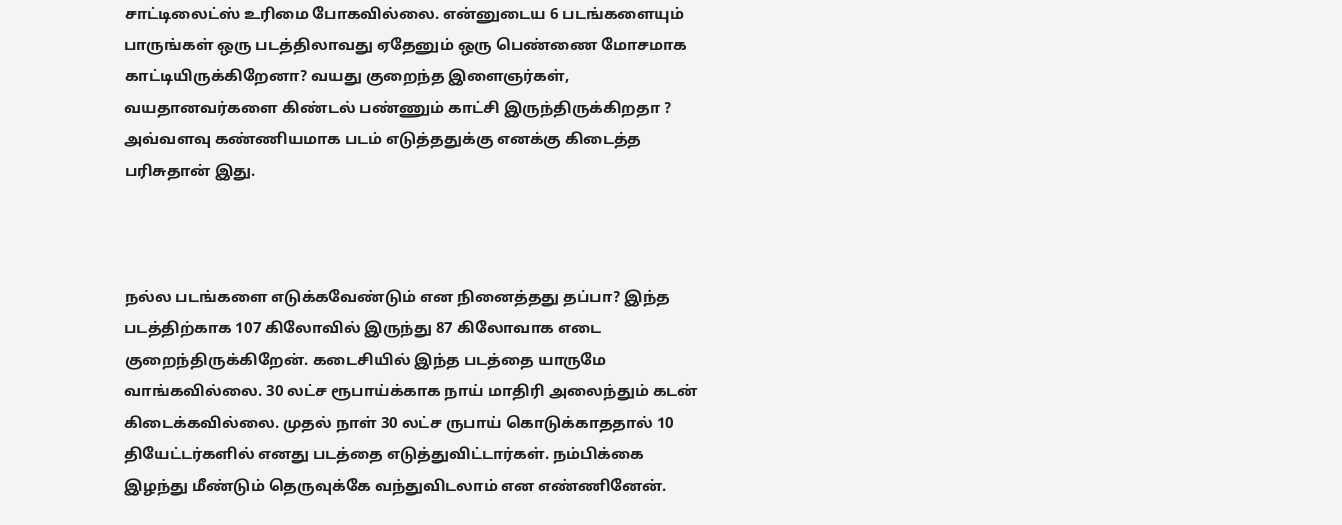சாட்டிலைட்ஸ் உரிமை போகவில்லை. என்னுடைய 6 படங்களையும் பாருங்கள் ஒரு படத்திலாவது ஏதேனும் ஒரு பெண்ணை மோசமாக காட்டியிருக்கிறேனா? வயது குறைந்த இளைஞர்கள், வயதானவர்களை கிண்டல் பண்ணும் காட்சி இருந்திருக்கிறதா ? அவ்வளவு கண்ணியமாக படம் எடுத்ததுக்கு எனக்கு கிடைத்த பரிசுதான் இது.



நல்ல படங்களை எடுக்கவேண்டும் என நினைத்தது தப்பா? இந்த படத்திற்காக 107 கிலோவில் இருந்து 87 கிலோவாக எடை குறைந்திருக்கிறேன். கடைசியில் இந்த படத்தை யாருமே வாங்கவில்லை. 30 லட்ச ரூபாய்க்காக நாய் மாதிரி அலைந்தும் கடன் கிடைக்கவில்லை. முதல் நாள் 30 லட்ச ருபாய் கொடுக்காததால் 10 தியேட்டர்களில் எனது படத்தை எடுத்துவிட்டார்கள். நம்பிக்கை இழந்து மீண்டும் தெருவுக்கே வந்துவிடலாம் என எண்ணினேன்.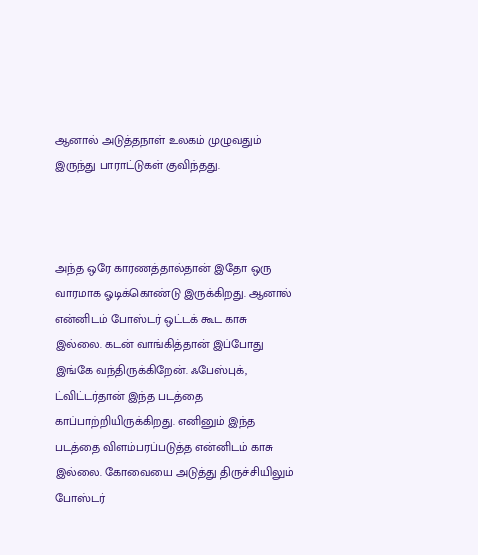ஆனால் அடுத்தநாள் உலகம் முழுவதும் இருந்து பாராட்டுகள் குவிந்தது.



அந்த ஒரே காரணத்தால்தான் இதோ ஒரு வாரமாக ஓடிக்கொண்டு இருக்கிறது. ஆனால் என்னிடம் போஸ்டர் ஒட்டக் கூட காசு இல்லை. கடன் வாங்கித்தான் இப்போது இங்கே வந்திருக்கிறேன். ஃபேஸ்புக், ட்விட்டர்தான் இந்த படத்தை காப்பாற்றியிருக்கிறது. எனினும் இந்த படத்தை விளம்பரப்படுத்த என்னிடம் காசு இல்லை. கோவையை அடுத்து திருச்சியிலும் போஸ்டர்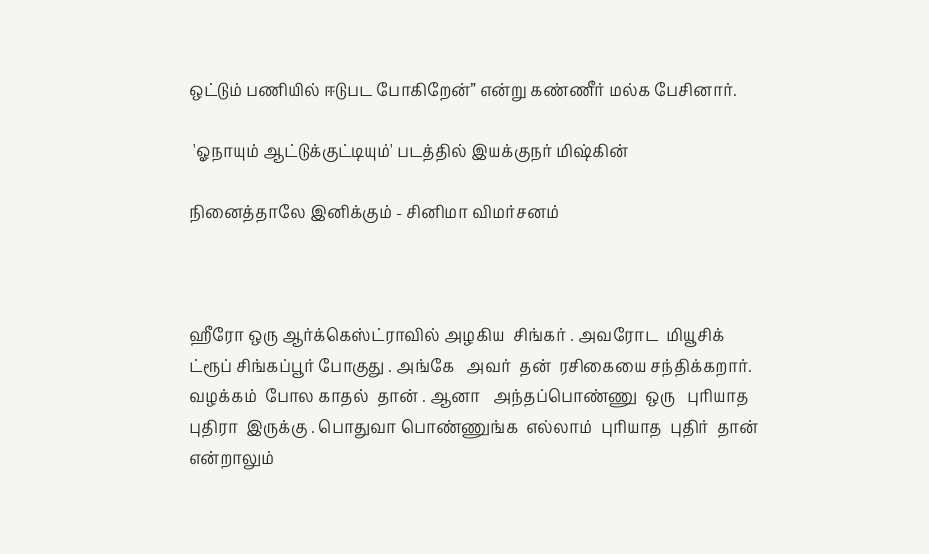ஒட்டும் பணியில் ஈடுபட போகிறேன்” என்று கண்ணீர் மல்க பேசினார்.

 'ஓநாயும் ஆட்டுக்குட்டியும்' படத்தில் இயக்குநர் மிஷ்கின்

நினைத்தாலே இனிக்கும் - சினிமா விமர்சனம்



ஹீரோ ஒரு ஆர்க்கெஸ்ட்ராவில் அழகிய  சிங்கர் . அவரோட  மியூசிக்  ட்ரூப் சிங்கப்பூர் போகுது . அங்கே   அவர்  தன்  ரசிகையை சந்திக்கறார். வழக்கம்  போல காதல்  தான் . ஆனா   அந்தப்பொண்ணு  ஒரு   புரியாத  புதிரா  இருக்கு . பொதுவா பொண்ணுங்க  எல்லாம்  புரியாத  புதிர்  தான் என்றாலும்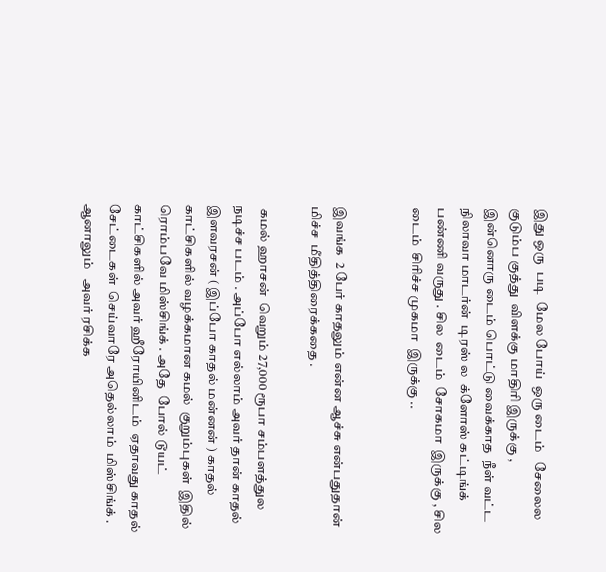இது ஒரு  படி  மேல போய்  ஒரு டைம்   சேலைல  குடும்ப குத்து  விளக்கு மாதிரி இருக்கு , இன்னொரு டைம் பொட்டு வைக்காத  நீள் வட்ட நிலாவா மாடர்ன்  டிரஸ் ல  க்ளோஸ் கட்டிங்க் பண்ணி வருது . சில  டைம்  சோகமா  இருக்கு , சில  டைம்  சிரிச்ச முகமா  இருக்கு ..


இவங்க  2 பேர் காதலும் என்ன ஆச்சு என்பதுதான்  மிச்ச  மீதித்திரைக்கதை .

 கமல் ஹாசன்  வெறும் 27,000 ரூபா சம்பளத்துல நடிச்ச படம் . அப்போ எல்லாம் அவர் தான் காதல் இளவரசன் ( இப்போ காதல் மன்னன் ) காதல் காட்சிகளில் வழக்கமான கமல்  குறும்புகள்  இதில்  ரொம்பவே மிஸ்சிங்க் . அதே  போல் டூயட் காட்சிகளில் அவர் ஹீரோயினிடம்  ஏதாவது காதல் சேட்டைகள்  செய்வாரே அதெல்லாம்  மிஸ்சிங்க் . ஆனாலும்   அவர் ரசிக்க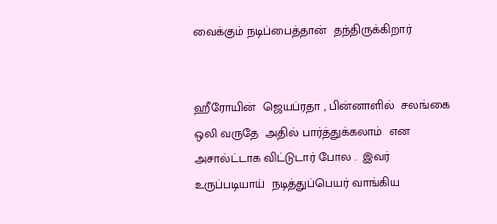வைக்கும் நடிப்பைத்தான்  தந்திருக்கிறார்


ஹீரோயின்  ஜெயப்ரதா , பின்னாளில்  சலங்கை  ஒலி வருதே  அதில் பார்த்துக்கலாம்  என அசால்ட்டாக விட்டுடார் போல .  இவர்   உருப்படியாய்  நடித்துப்பெயர் வாங்கிய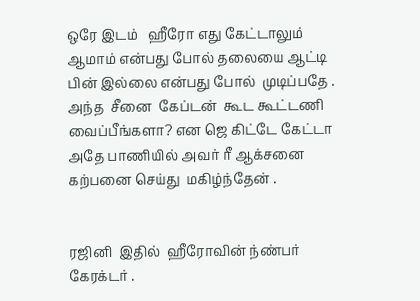ஒரே இடம்   ஹீரோ எது கேட்டாலும்   ஆமாம் என்பது போல் தலையை ஆட்டி பின் இல்லை என்பது போல்  முடிப்பதே . அந்த  சீனை  கேப்டன்  கூட கூட்டணி வைப்பீங்களா? என ஜெ கிட்டே கேட்டா  அதே பாணியில் அவர் ரீ ஆக்சனை கற்பனை செய்து  மகிழ்ந்தேன் .


ரஜினி  இதில்  ஹீரோவின் ந்ண்பர் கேரக்டர் .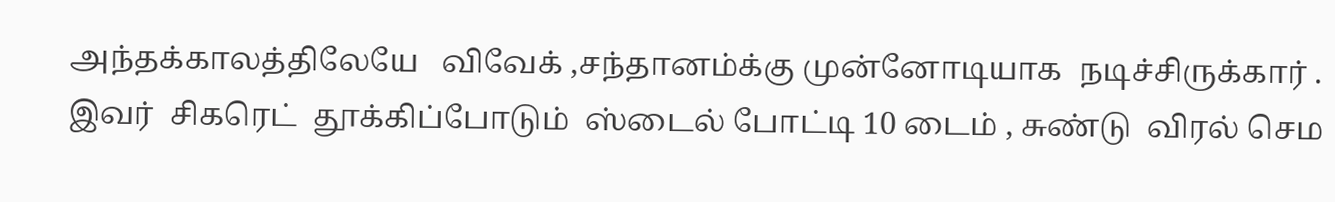அந்தக்காலத்திலேயே   விவேக் ,சந்தானம்க்கு முன்னோடியாக  நடிச்சிருக்கார் . இவர்  சிகரெட்  தூக்கிப்போடும்  ஸ்டைல் போட்டி 10 டைம் , சுண்டு  விரல் செம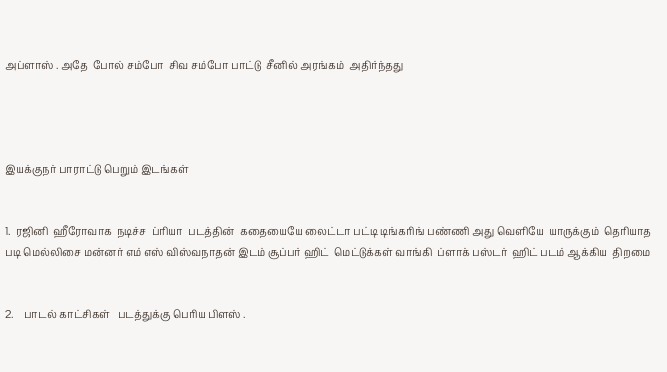அப்ளாஸ் . அதே  போல் சம்போ  சிவ சம்போ பாட்டு  சீனில் அரங்கம்  அதிர்ந்தது




இயக்குநர் பாராட்டு பெறும் இடங்கள்


1.  ரஜினி  ஹீரோவாக  நடிச்ச  ப்ரியா  படத்தின்  கதையையே லைட்டா பட்டி டிங்கரிங் பண்ணி அது வெளியே  யாருக்கும்  தெரியாத படி மெல்லிசை மன்னர் எம் எஸ் விஸ்வநாதன் இடம் சூப்பர் ஹிட்  மெட்டுக்கள் வாங்கி  ப்ளாக் பஸ்டர்  ஹிட் படம் ஆக்கிய  திறமை


2.    பாடல் காட்சிகள்   படத்துக்கு பெரிய பிளஸ் .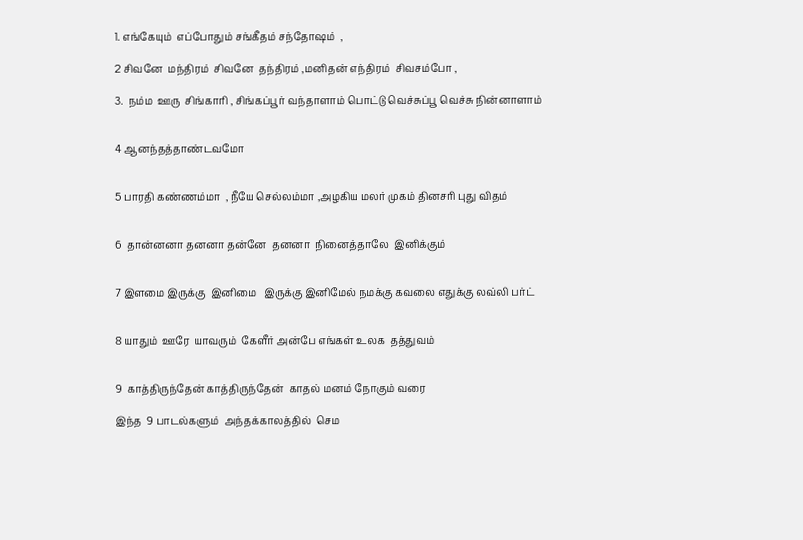1. எங்கேயும்  எப்போதும் சங்கீதம் சந்தோஷம்  ,

2 சிவனே  மந்திரம்  சிவனே  தந்திரம் ,மனிதன் எந்திரம்  சிவசம்போ ,

3.  நம்ம  ஊரு  சிங்காரி , சிங்கப்பூர் வந்தாளாம் பொட்டு வெச்சுப்பூ வெச்சு நின்னாளாம்


4 ஆனந்தத்தாண்டவமோ


5 பாரதி கண்ணம்மா  , நீயே செல்லம்மா ,அழகிய மலர் முகம் தினசரி புது விதம்


6  தான்னனா தனனா தன்னே  தனனா  நினைத்தாலே  இனிக்கும்


7 இளமை இருக்கு  இனிமை   இருக்கு இனிமேல் நமக்கு கவலை எதுக்கு லவ்லி பர்ட்


8 யாதும்  ஊரே  யாவரும்  கேளீர் அன்பே எங்கள் உலக  தத்துவம்


9  காத்திருந்தேன் காத்திருந்தேன்  காதல் மனம் நோகும் வரை

இந்த  9 பாடல்களும்  அந்தக்காலத்தில்  செம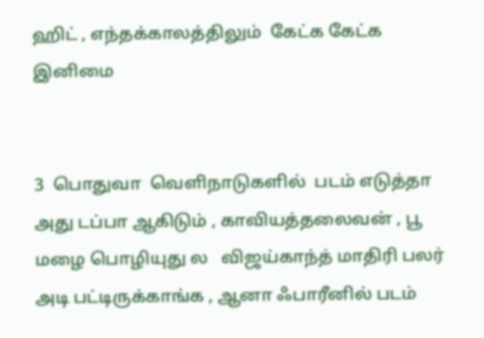ஹிட் , எந்தக்காலத்திலும்  கேட்க கேட்க  இனிமை


3  பொதுவா  வெளிநாடுகளில்  படம் எடுத்தா அது டப்பா ஆகிடும் , காவியத்தலைவன் , பூ மழை பொழியுது ல   விஜய்காந்த் மாதிரி பலர் அடி பட்டிருக்காங்க , ஆனா ஃபாரீனில் படம்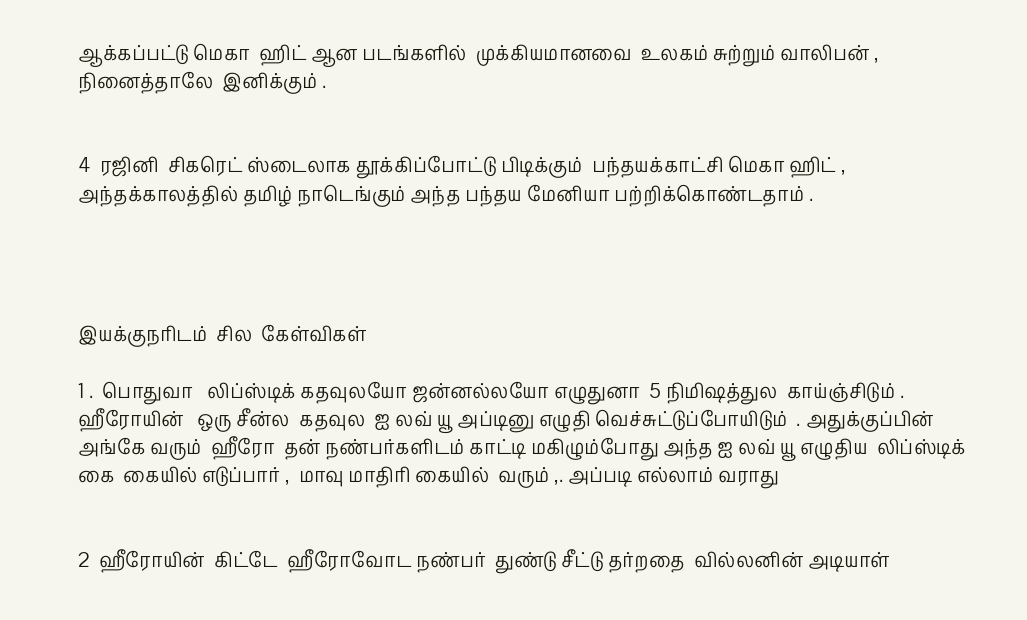ஆக்கப்பட்டு மெகா  ஹிட் ஆன படங்களில்  முக்கியமானவை  உலகம் சுற்றும் வாலிபன் , நினைத்தாலே  இனிக்கும் .


4  ரஜினி  சிகரெட் ஸ்டைலாக தூக்கிப்போட்டு பிடிக்கும்  பந்தயக்காட்சி மெகா ஹிட் , அந்தக்காலத்தில் தமிழ் நாடெங்கும் அந்த பந்தய மேனியா பற்றிக்கொண்டதாம் .




இயக்குநரிடம்  சில  கேள்விகள்

1 .  பொதுவா   லிப்ஸ்டிக் கதவுலயோ ஜன்னல்லயோ எழுதுனா  5 நிமிஷத்துல  காய்ஞ்சிடும் . ஹீரோயின்   ஒரு சீன்ல  கதவுல  ஐ லவ் யூ அப்டினு எழுதி வெச்சுட்டுப்போயிடும்  . அதுக்குப்பின்  அங்கே வரும்  ஹீரோ  தன் நண்பர்களிடம் காட்டி மகிழும்போது அந்த ஐ லவ் யூ எழுதிய  லிப்ஸ்டிக் கை  கையில் எடுப்பார் ,  மாவு மாதிரி கையில்  வரும் ,. அப்படி எல்லாம் வராது


2  ஹீரோயின்  கிட்டே  ஹீரோவோட நண்பர்  துண்டு சீட்டு தர்றதை  வில்லனின் அடியாள்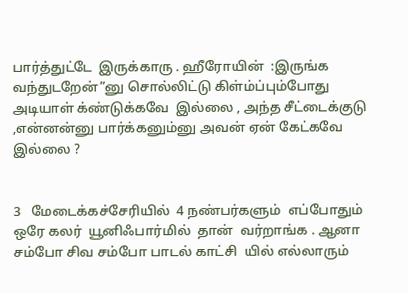பார்த்துட்டே  இருக்காரு . ஹீரோயின்  :இருங்க வந்துடறேன்”னு சொல்லிட்டு கிள்ம்ப்பும்போது அடியாள் க்ண்டுக்கவே  இல்லை , அந்த சீட்டைக்குடு ,என்னன்னு பார்க்கனும்னு அவன் ஏன் கேட்கவே  இல்லை ?


3   மேடைக்கச்சேரியில்  4 நண்பர்களும்  எப்போதும்  ஒரே கலர்  யூனிஃபார்மில்  தான்  வர்றாங்க . ஆனா சம்போ சிவ சம்போ பாடல் காட்சி  யில் எல்லாரும்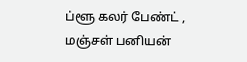ப்ளூ கலர் பேண்ட் , மஞ்சள் பனியன்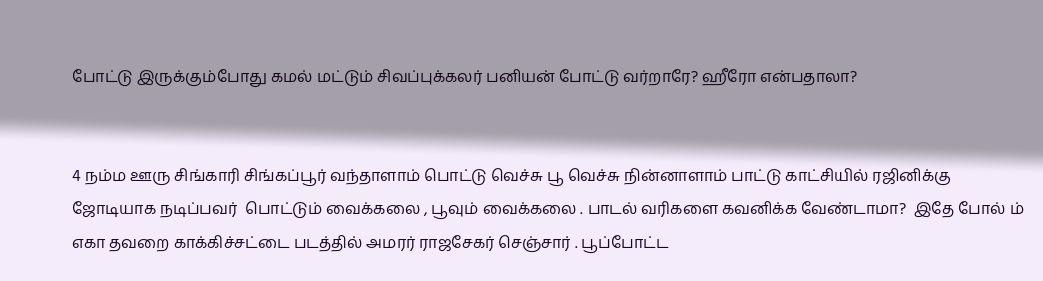போட்டு இருக்கும்போது கமல் மட்டும் சிவப்புக்கலர் பனியன் போட்டு வர்றாரே? ஹீரோ என்பதாலா?


4 நம்ம ஊரு சிங்காரி சிங்கப்பூர் வந்தாளாம் பொட்டு வெச்சு பூ வெச்சு நின்னாளாம் பாட்டு காட்சியில் ரஜினிக்கு  ஜோடியாக நடிப்பவர்  பொட்டும் வைக்கலை , பூவும் வைக்கலை . பாடல் வரிகளை கவனிக்க வேண்டாமா?  இதே போல் ம் எகா தவறை காக்கிச்சட்டை படத்தில் அமரர் ராஜசேகர் செஞ்சார் . பூப்போட்ட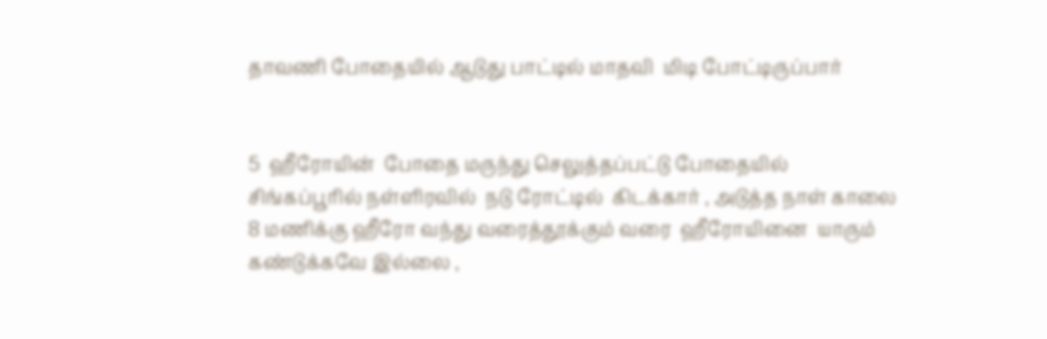தாவணி போதையில் ஆடுது பாட்டில் மாதவி  மிடி போட்டிருப்பார்


5  ஹீரோயின்  போதை மருந்து செலுத்தப்பட்டு போதையில்  சிங்கப்பூரில் நள்ளிரவில்  நடு ரோட்டில்  கிடக்கார் , அடுத்த நாள் காலை  8 மணிக்கு ஹீரோ வந்து வரைத்தூக்கும் வரை  ஹீரோயினை  யாரும் கண்டுக்கவே இல்லை ,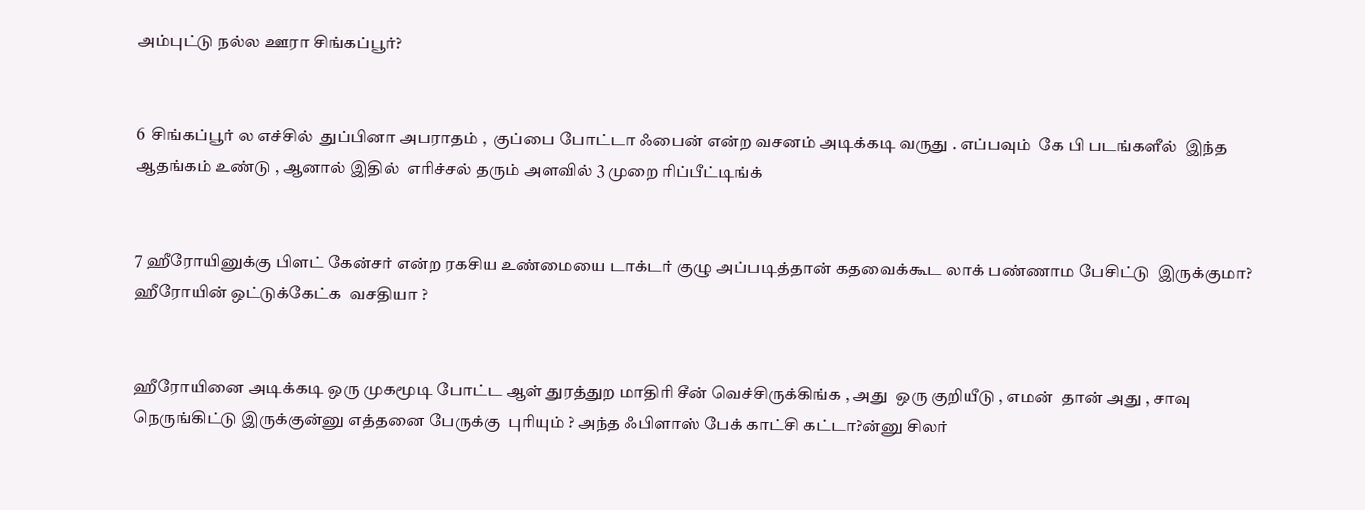அம்புட்டு நல்ல ஊரா சிங்கப்பூர்?


6  சிங்கப்பூர் ல எச்சில்  துப்பினா அபராதம் ,  குப்பை போட்டா ஃபைன் என்ற வசனம் அடிக்கடி வருது . எப்பவும்  கே பி படங்களீல்  இந்த ஆதங்கம் உண்டு , ஆனால் இதில்  எரிச்சல் தரும் அளவில் 3 முறை ரிப்பீட்டிங்க்


7 ஹீரோயினுக்கு பிளட் கேன்சர் என்ற ரகசிய உண்மையை டாக்டர் குழு அப்படித்தான் கதவைக்கூட லாக் பண்ணாம பேசிட்டு  இருக்குமா?  ஹீரோயின் ஒட்டுக்கேட்க  வசதியா ?


ஹீரோயினை அடிக்கடி ஒரு முகமூடி போட்ட ஆள் துரத்துற மாதிரி சீன் வெச்சிருக்கிங்க , அது  ஒரு குறியீடு , எமன்  தான் அது , சாவு நெருங்கிட்டு இருக்குன்னு எத்தனை பேருக்கு  புரியும் ? அந்த ஃபிளாஸ் பேக் காட்சி கட்டா?ன்னு சிலர்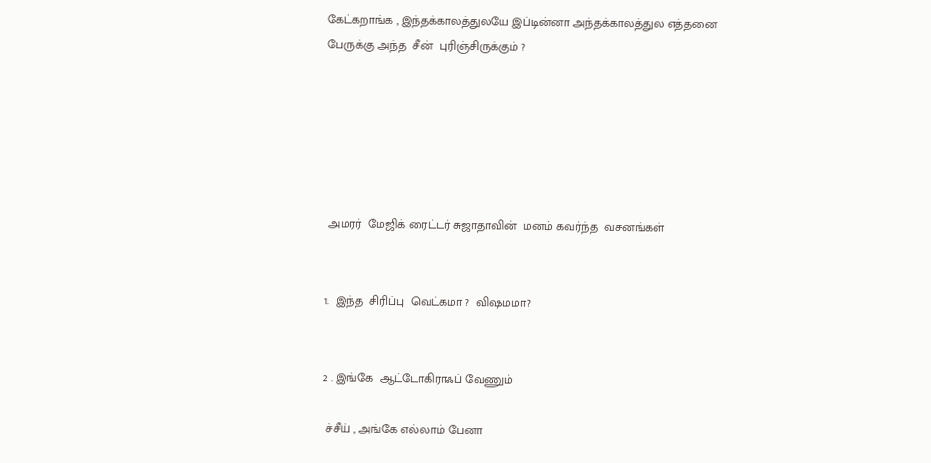கேட்கறாங்க , இந்தக்காலத்துலயே இப்டின்னா அந்தக்காலத்துல எத்தனை பேருக்கு அந்த  சீன்  புரிஞ்சிருக்கும் ?






 அமரர்  மேஜிக் ரைட்டர் சுஜாதாவின்  மனம் கவர்ந்த  வசனங்கள்


1.  இந்த  சிரிப்பு  வெட்கமா ?  விஷமமா?


2 . இங்கே  ஆட்டோகிராஃப் வேணும்

 ச்சீய் , அங்கே எல்லாம் பேனா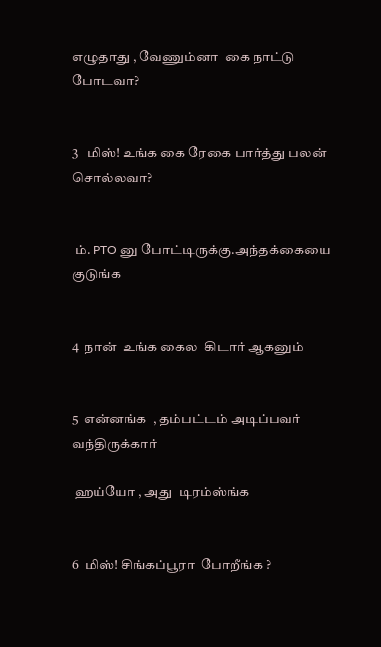எழுதாது , வேணும்னா  கை நாட்டு போடவா?


3   மிஸ்! உங்க கை ரேகை பார்த்து பலன் சொல்லவா?


 ம். PTO னு போட்டிருக்கு.அந்தக்கையை குடுங்க


4  நான்  உங்க கைல  கிடார் ஆகனும்


5  என்னங்க  , தம்பட்டம் அடிப்பவர் வந்திருக்கார்

 ஹய்யோ , அது  டிரம்ஸ்ங்க


6  மிஸ்! சிங்கப்பூரா  போறீங்க ?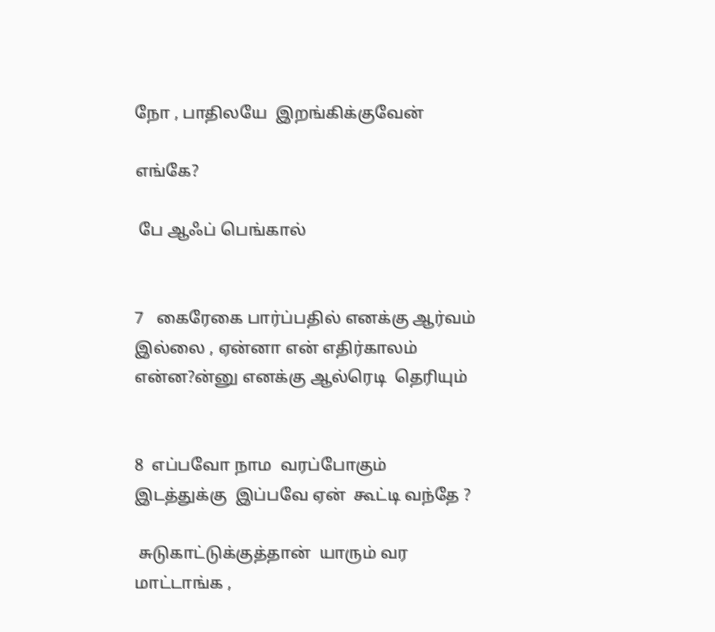நோ , பாதிலயே  இறங்கிக்குவேன்

எங்கே?

 பே ஆஃப் பெங்கால்


7   கைரேகை பார்ப்பதில் எனக்கு ஆர்வம் இல்லை , ஏன்னா என் எதிர்காலம் என்ன?ன்னு எனக்கு ஆல்ரெடி  தெரியும்


8  எப்பவோ நாம  வரப்போகும் இடத்துக்கு  இப்பவே ஏன்  கூட்டி வந்தே ?

 சுடுகாட்டுக்குத்தான்  யாரும் வர மாட்டாங்க ,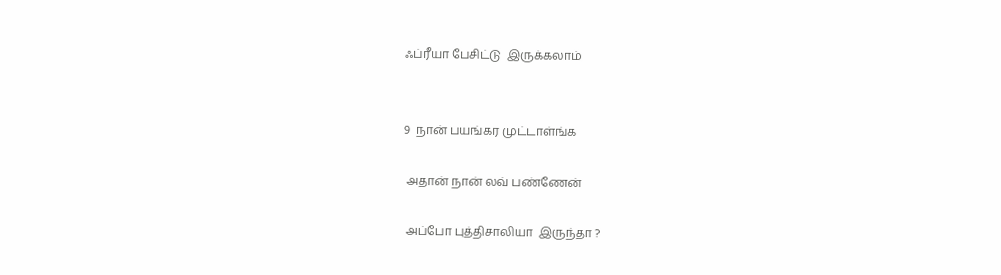ஃப்ரீயா பேசிட்டு  இருக்கலாம்


9  நான் பயங்கர முட்டாள்ங்க

 அதான் நான் லவ் பண்ணேன்

 அப்போ புத்திசாலியா  இருந்தா ?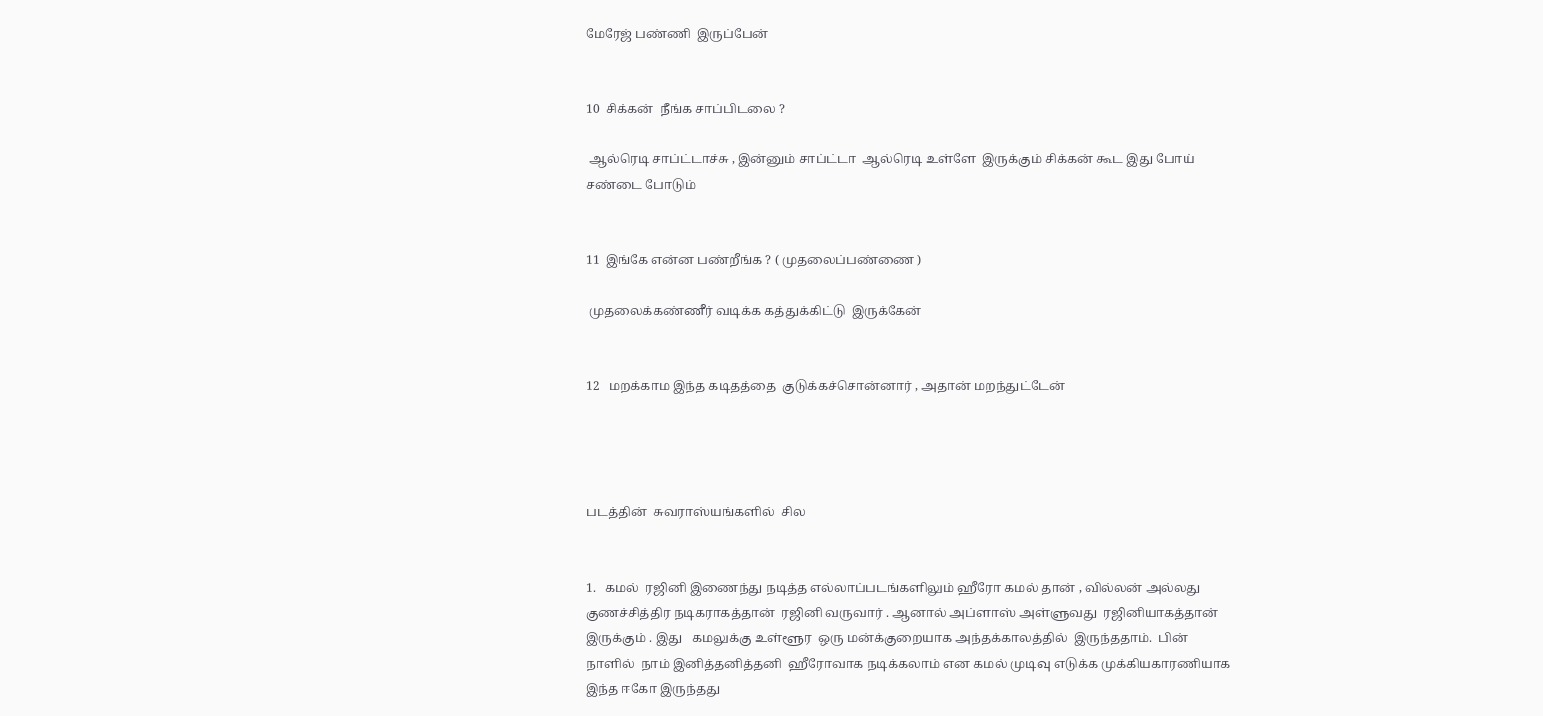மேரேஜ் பண்ணி  இருப்பேன்


10  சிக்கன்  நீங்க சாப்பிடலை ?

 ஆல்ரெடி சாப்ட்டாச்சு , இன்னும் சாப்ட்டா  ஆல்ரெடி உள்ளே  இருக்கும் சிக்கன் கூட இது போய் சண்டை போடும்


11  இங்கே என்ன பண்றீங்க ? ( முதலைப்பண்ணை )

 முதலைக்கண்ணீர் வடிக்க கத்துக்கிட்டு  இருக்கேன்


12   மறக்காம இந்த கடிதத்தை  குடுக்கச்சொன்னார் , அதான் மறந்துட்டேன்




படத்தின்  சுவராஸ்யங்களில்  சில


1.   கமல்  ரஜினி இணைந்து நடித்த எல்லாப்படங்களிலும் ஹீரோ கமல் தான் , வில்லன் அல்லது  குணச்சித்திர நடிகராகத்தான்  ரஜினி வருவார் . ஆனால் அப்ளாஸ் அள்ளுவது  ரஜினியாகத்தான்  இருக்கும் . இது   கமலுக்கு உள்ளூர  ஒரு மன்க்குறையாக அந்தக்காலத்தில்  இருந்ததாம்.  பின் நாளில்  நாம் இனித்தனித்தனி  ஹீரோவாக நடிக்கலாம் என கமல் முடிவு எடுக்க முக்கியகாரணியாக  இந்த ஈகோ இருந்தது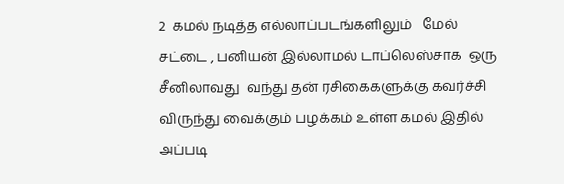2  கமல் நடித்த எல்லாப்படங்களிலும்   மேல் சட்டை , பனியன் இல்லாமல் டாப்லெஸ்சாக  ஒரு சீனிலாவது  வந்து தன் ரசிகைகளுக்கு கவர்ச்சி விருந்து வைக்கும் பழக்கம் உள்ள கமல் இதில் அப்படி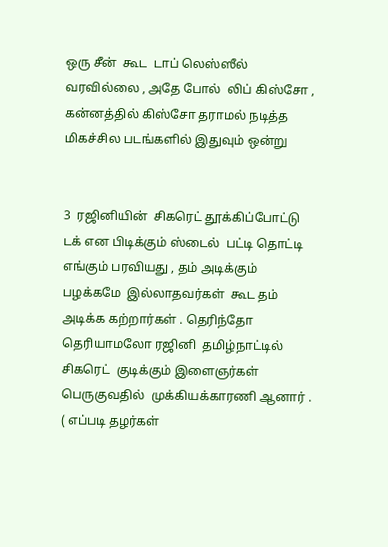ஒரு சீன்  கூட  டாப் லெஸ்ஸீல்   வரவில்லை , அதே போல்  லிப் கிஸ்சோ , கன்னத்தில் கிஸ்சோ தராமல் நடித்த  மிகச்சில படங்களில் இதுவும் ஒன்று


3  ரஜினியின்  சிகரெட் தூக்கிப்போட்டு டக் என பிடிக்கும் ஸ்டைல்  பட்டி தொட்டி எங்கும் பரவியது , தம் அடிக்கும்  பழக்கமே  இல்லாதவர்கள்  கூட தம் அடிக்க கற்றார்கள் . தெரிந்தோ  தெரியாமலோ ரஜினி  தமிழ்நாட்டில்  சிகரெட்  குடிக்கும் இளைஞர்கள் பெருகுவதில்  முக்கியக்காரணி ஆனார் . ( எப்படி தழர்கள்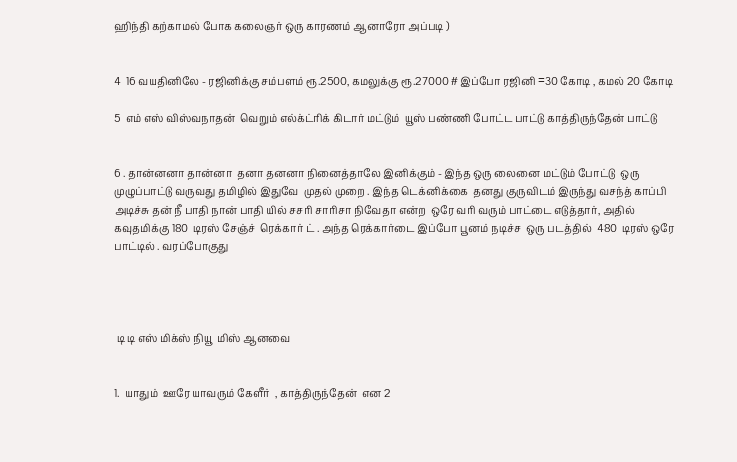ஹிந்தி கற்காமல் போக கலைஞர் ஒரு காரணம் ஆனாரோ அப்படி )


4  16 வயதினிலே - ரஜினிக்கு சம்பளம் ரூ.2500, கமலுக்கு ரூ.27000 # இப்போ ரஜினி =30 கோடி , கமல் 20 கோடி

5  எம் எஸ் விஸ்வநாதன்  வெறும் எல்க்ட்ரிக் கிடார் மட்டும்  யூஸ் பண்ணி போட்ட பாட்டு காத்திருந்தேன் பாட்டு


6 . தான்னனா தான்னா  தனா தனனா நினைத்தாலே இனிக்கும் - இந்த ஒரு லைனை மட்டும் போட்டு  ஒரு முழுப்பாட்டு வருவது தமிழில் இதுவே  முதல் முறை . இந்த டெக்னிக்கை  தனது குருவிடம் இருந்து வசந்த் காப்பி அடிச்சு தன் நீ பாதி நான் பாதி யில் சசரி சாரிசா நிவேதா என்ற  ஒரே வரி வரும் பாட்டை எடுத்தார், அதில்  கவுதமிக்கு 180  டிரஸ் சேஞ்ச்  ரெக்கார் ட் . அந்த ரெக்கார்டை இப்போ பூனம் நடிச்ச  ஒரு படத்தில்  480  டிரஸ் ஒரே பாட்டில் . வரப்போகுது




 டி டி எஸ் மிக்ஸ் நியூ  மிஸ் ஆனவை


1.  யாதும்  ஊரே யாவரும் கேளீர்  , காத்திருந்தேன்  என 2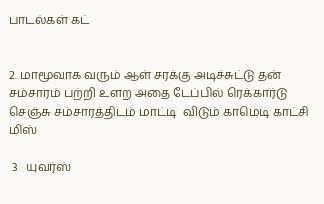பாடல்கள் கட்


2. மாமூவாக வரும் ஆள் சரக்கு அடிச்சுட்டு தன் சம்சாரம் பற்றி உளற அதை டேப்பில் ரெக்கார்டு செஞ்சு சம்சாரத்திடம் மாட்டி  விடும் காமெடி காட்சி  மிஸ்

 3   யுவர்ஸ்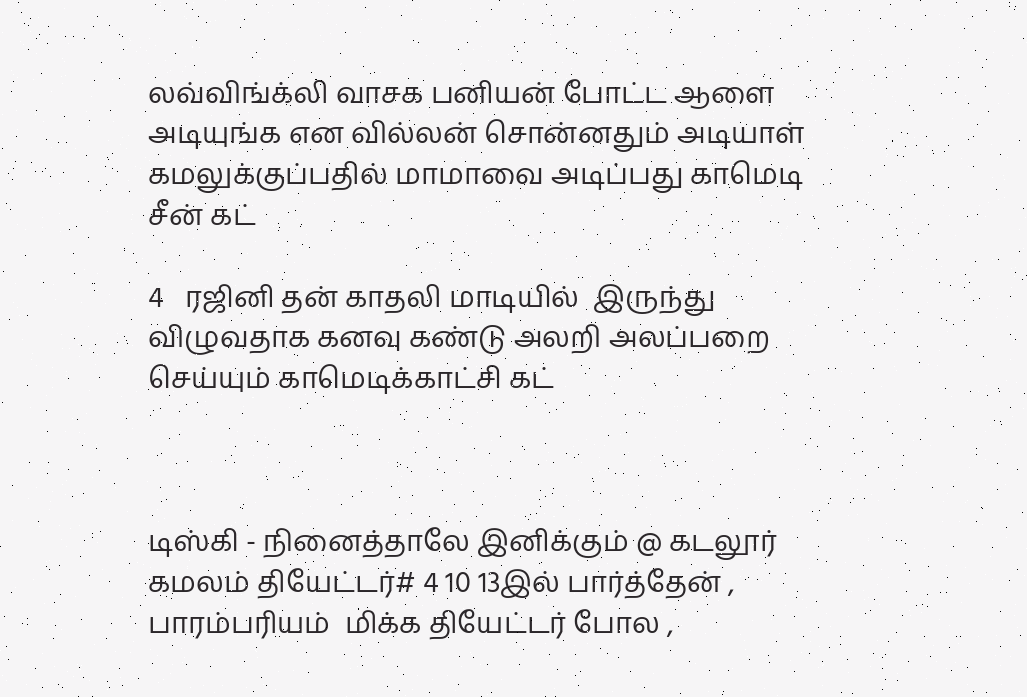லவ்விங்க்லி வாசக பனியன் போட்ட ஆளை அடியுங்க என வில்லன் சொன்னதும் அடியாள் கமலுக்குப்பதில் மாமாவை அடிப்பது காமெடி சீன் கட்

4   ரஜினி தன் காதலி மாடியில்  இருந்து விழுவதாக கனவு கண்டு அலறி அலப்பறை செய்யும் காமெடிக்காட்சி கட்



டிஸ்கி - நினைத்தாலே இனிக்கும் @ கடலூர் கமலம் தியேட்டர்# 4 10 13இல் பார்த்தேன் , பாரம்பரியம்  மிக்க தியேட்டர் போல ,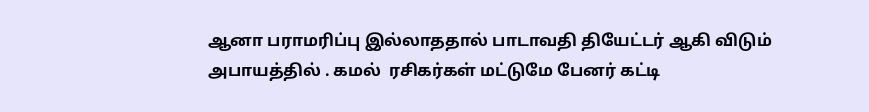ஆனா பராமரிப்பு இல்லாததால் பாடாவதி தியேட்டர் ஆகி விடும் அபாயத்தில் . கமல்  ரசிகர்கள் மட்டுமே பேனர் கட்டி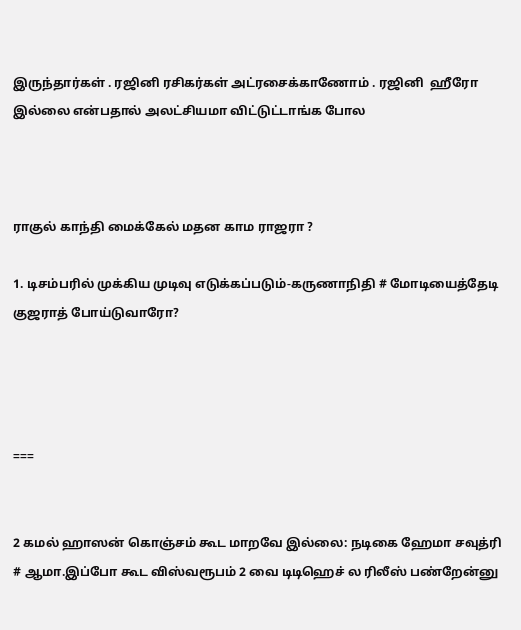இருந்தார்கள் . ரஜினி ரசிகர்கள் அட்ரசைக்காணோம் . ரஜினி  ஹீரோ இல்லை என்பதால் அலட்சியமா விட்டுட்டாங்க போல



ராகுல் காந்தி மைக்கேல் மதன காம ராஜரா ?

1. டிசம்பரில் முக்கிய முடிவு எடுக்கப்படும்-கருணாநிதி # மோடியைத்தேடி குஜராத் போய்டுவாரோ?




===


2 கமல் ஹாஸன் கொஞ்சம் கூட மாறவே இல்லை: நடிகை ஹேமா சவுத்ரி # ஆமா.இப்போ கூட விஸ்வரூபம் 2 வை டிடிஹெச் ல ரிலீஸ் பண்றேன்னு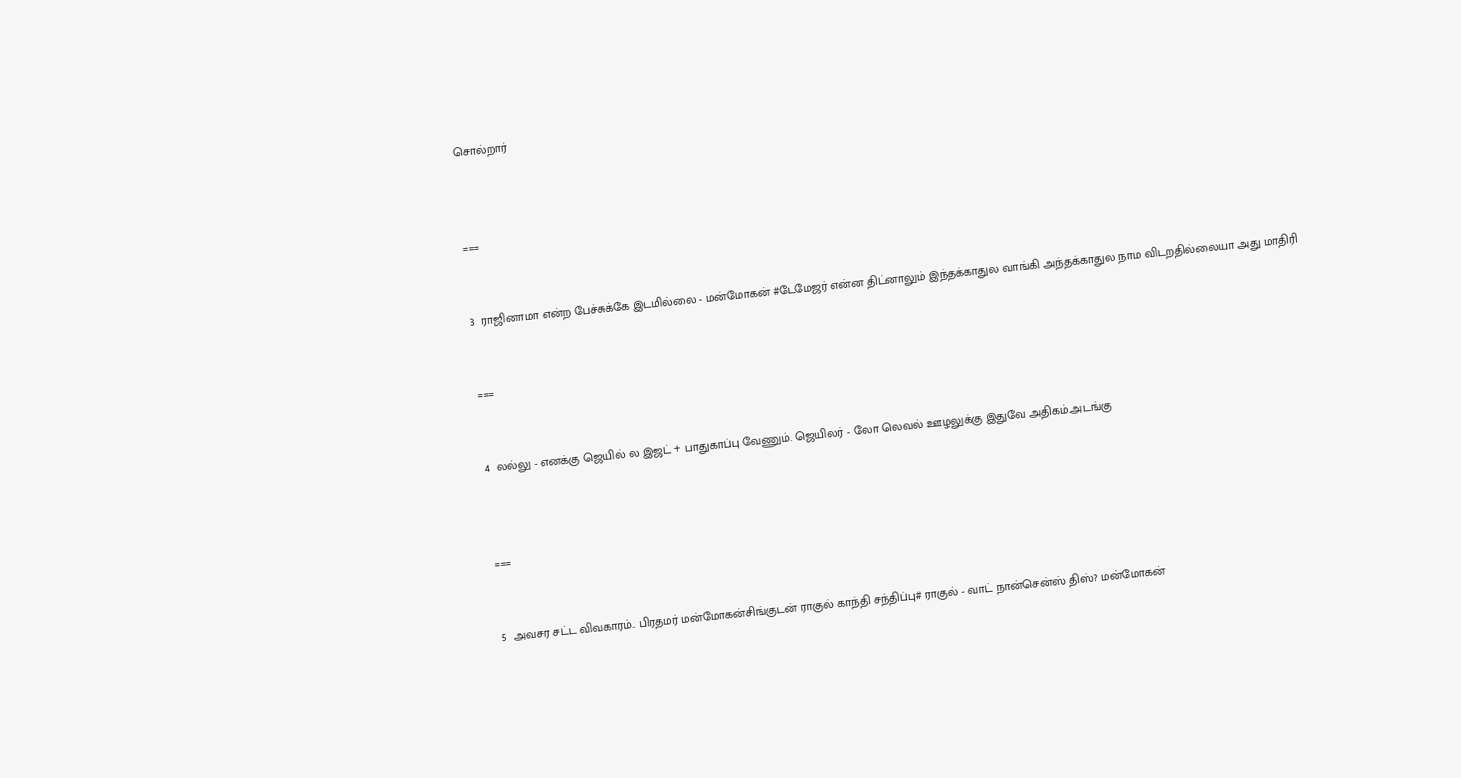சொல்றார்



===


3  ராஜினாமா என்ற பேச்சுக்கே இடமில்லை - மன்மோகன் #டேமேஜர் என்ன திட்னாலும் இந்தக்காதுல வாங்கி அந்தக்காதுல நாம விடறதில்லையா அது மாதிரி


===


4  லல்லு - எனக்கு ஜெயில் ல இஜட் + பாதுகாப்பு வேணும். ஜெயிலர் - லோ லெவல் ஊழலுக்கு இதுவே அதிகம்.அடங்கு



===


5  அவசர சட்ட விவகாரம்.. பிரதமர் மன்மோகன்சிங்குடன் ராகுல் காந்தி சந்திப்பு# ராகுல் - வாட் நான்சென்ஸ் திஸ்? மன்மோகன்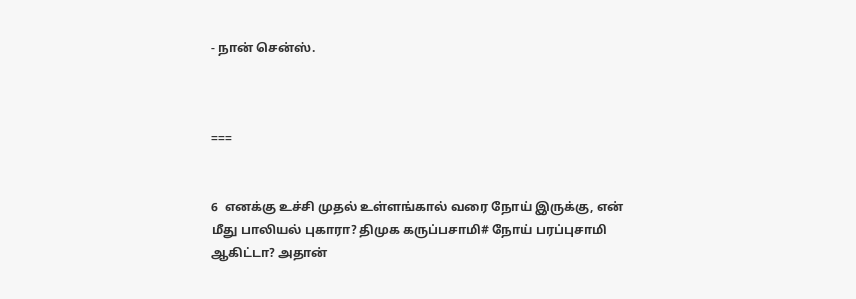- நான் சென்ஸ்.



===


6  எனக்கு உச்சி முதல் உள்ளங்கால் வரை நோய் இருக்கு, என் மீது பாலியல் புகாரா? திமுக கருப்பசாமி# நோய் பரப்புசாமி ஆகிட்டா? அதான்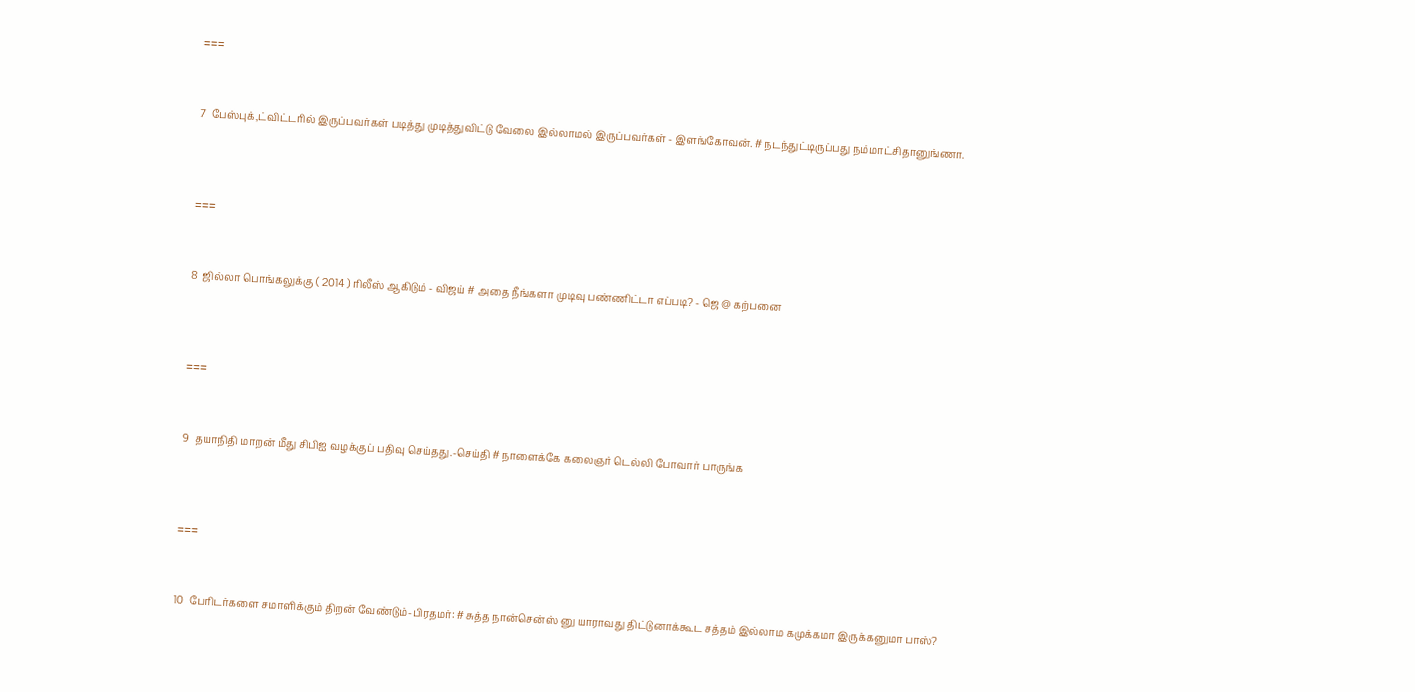===


7  பேஸ்புக்,ட்விட்டரில் இருப்பவர்கள் படித்து முடித்துவிட்டு வேலை இல்லாமல் இருப்பவர்கள் - இளங்கோவன். # நடந்துட்டிருப்பது நம்மாட்சிதானுங்ணா.



===


8  ஜில்லா பொங்கலுக்கு ( 2014 ) ரிலீஸ் ஆகிடும் - விஜய் # அதை நீங்களா முடிவு பண்ணிட்டா எப்படி? - ஜெ @ கற்பனை



===


9  தயாநிதி மாறன் மீது சிபிஐ வழக்குப் பதிவு செய்தது.-செய்தி # நாளைக்கே கலைஞர் டெல்லி போவார் பாருங்க



===


10  பேரிடர்களை சமாளிக்கும் திறன் வேண்டும்-பிரதமர்: # சுத்த நான்சென்ஸ் னு யாராவது திட்டுனாக்கூட சத்தம் இல்லாம கமுக்கமா இருக்கனுமா பாஸ்?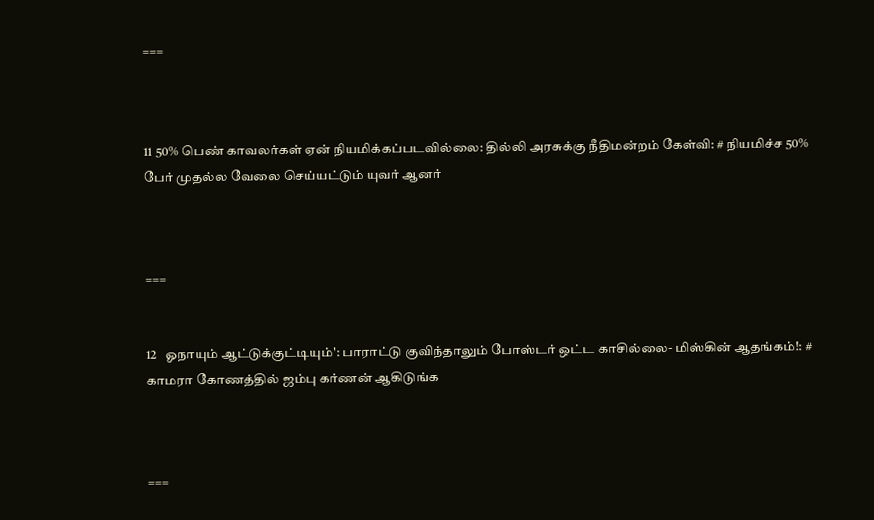===



11 50% பெண் காவலர்கள் ஏன் நியமிக்கப்படவில்லை: தில்லி அரசுக்கு நீதிமன்றம் கேள்வி: # நியமிச்ச 50% பேர் முதல்ல வேலை செய்யட்டும் யுவர் ஆனர்



===


12   ஓநாயும் ஆட்டுக்குட்டியும்': பாராட்டு குவிந்தாலும் போஸ்டர் ஒட்ட காசில்லை- மிஸ்கின் ஆதங்கம்!: # காமரா கோணத்தில் ஜம்பு கர்ணன் ஆகிடுங்க



===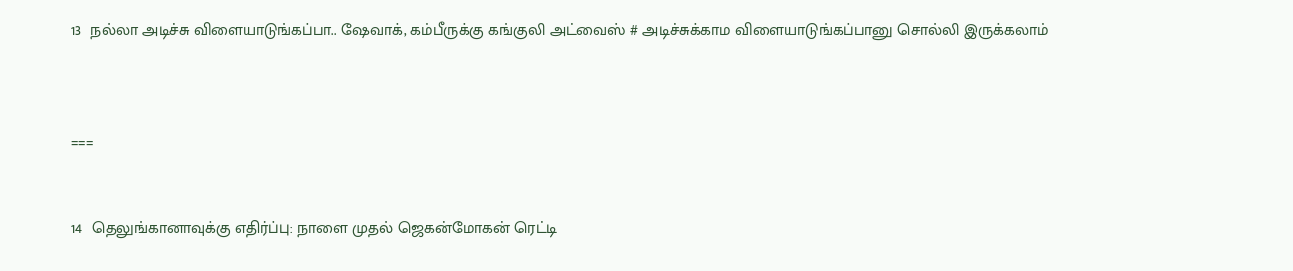13  நல்லா அடிச்சு விளையாடுங்கப்பா.. ஷேவாக், கம்பீருக்கு கங்குலி அட்வைஸ் # அடிச்சுக்காம விளையாடுங்கப்பானு சொல்லி இருக்கலாம்



===


14  தெலுங்கானாவுக்கு எதிர்ப்பு: நாளை முதல் ஜெகன்மோகன் ரெட்டி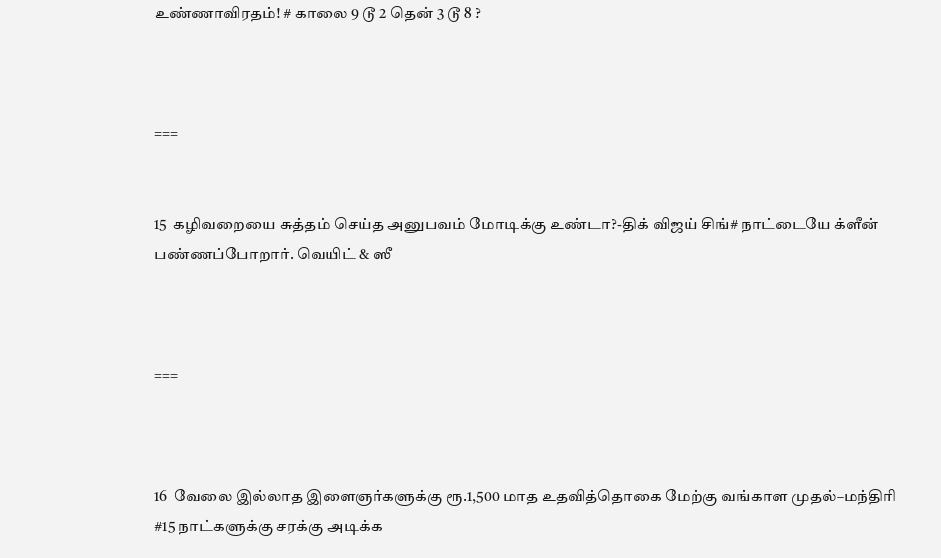உண்ணாவிரதம்! # காலை 9 டூ 2 தென் 3 டூ 8 ?



===


15  கழிவறையை சுத்தம் செய்த அனுபவம் மோடிக்கு உண்டா?-திக் விஜய் சிங்# நாட்டையே க்ளீன் பண்ணப்போறார். வெயிட் & ஸீ



===



16  வேலை இல்லாத இளைஞர்களுக்கு ரூ.1,500 மாத உதவித்தொகை மேற்கு வங்காள முதல்–மந்திரி #15 நாட்களுக்கு சரக்கு அடிக்க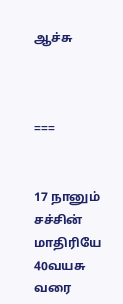ஆச்சு



===


17 நானும் சச்சின் மாதிரியே 40வயசு வரை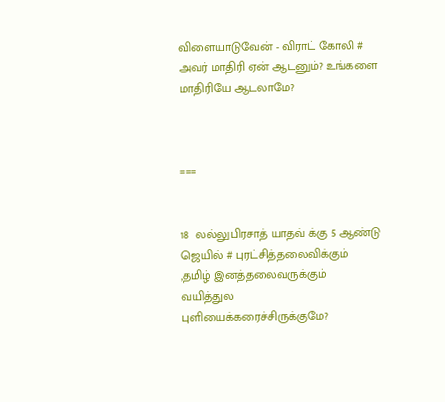விளையாடுவேன் - விராட் கோலி # அவர் மாதிரி ஏன் ஆடனும்? உங்களை மாதிரியே ஆடலாமே?



===


18  லல்லுபிரசாத் யாதவ் க்கு 5 ஆண்டு ஜெயில் # புரட்சித்தலைவிக்கும் ,தமிழ் இனத்தலைவருக்கும் வயித்துல புளியைக்கரைச்சிருக்குமே?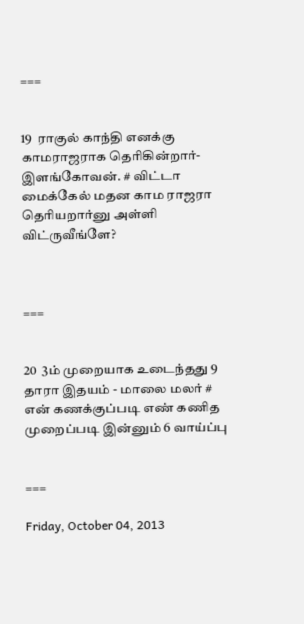===


19  ராகுல் காந்தி எனக்கு காமராஜராக தெரிகின்றார்-இளங்கோவன். # விட்டா மைக்கேல் மதன காம ராஜரா தெரியறார்னு அள்ளி விட்ருவீங்ளே?



===


20  3ம் முறையாக உடைந்தது 9 தாரா இதயம் - மாலை மலர் # என் கணக்குப்படி எண் கணித முறைப்படி இன்னும் 6 வாய்ப்பு


===

Friday, October 04, 2013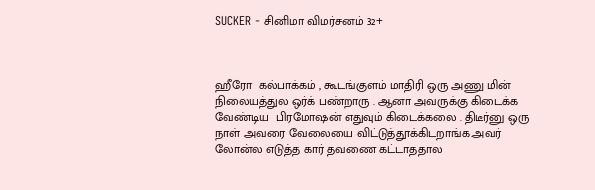SUCKER - சினிமா விமர்சனம் 32+



ஹீரோ  கல்பாக்கம் , கூடங்குளம் மாதிரி ஒரு அணு மின் நிலையத்துல ஒர்க் பண்றாரு . ஆனா அவருக்கு கிடைக்க வேண்டிய  பிரமோஷன் எதுவும் கிடைக்கலை . திடீர்னு ஒரு நாள் அவரை வேலையை விட்டுத்தூக்கிடறாங்க.அவர்  லோன்ல எடுத்த கார் தவணை கட்டாததால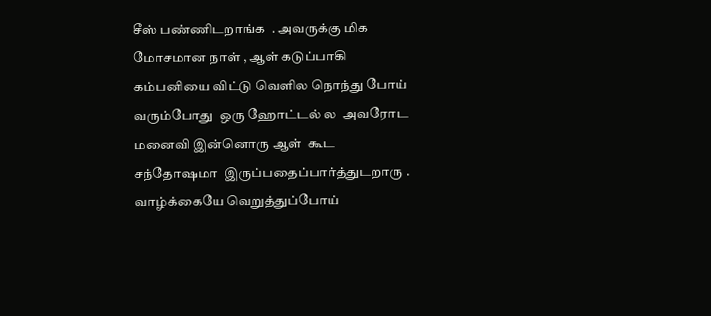சீஸ் பண்ணிடறாங்க  . அவருக்கு மிக  மோசமான நாள் , ஆள் கடுப்பாகி கம்பனியை விட்டு வெளில நொந்து போய் வரும்போது  ஒரு ஹோட்டல் ல  அவரோட மனைவி இன்னொரு ஆள்  கூட சந்தோஷமா  இருப்பதைப்பார்த்துடறாரு . வாழ்க்கையே வெறுத்துப்போய்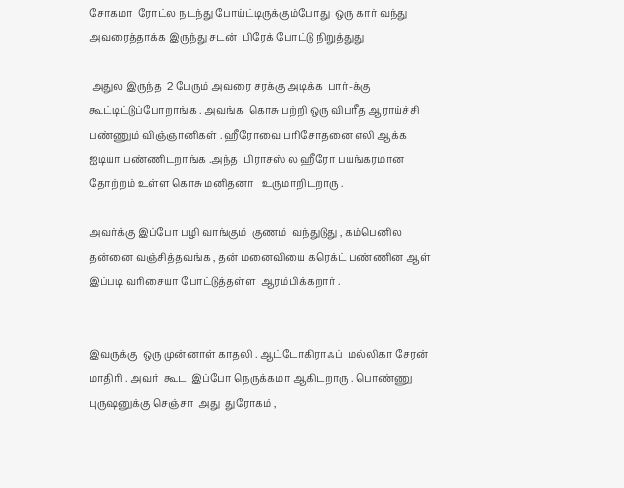சோகமா  ரோட்ல நடந்து போய்ட்டிருக்கும்போது  ஒரு கார் வந்து அவரைத்தாக்க இருந்து சடன்  பிரேக் போட்டு நிறுத்துது

 அதுல இருந்த  2 பேரும் அவரை சரக்கு அடிக்க  பார்-க்கு கூட்டிட்டுப்போறாங்க . அவங்க  கொசு பற்றி ஒரு விபரீத ஆராய்ச்சி பண்ணும் விஞ்ஞானிகள் . ஹீரோவை பரிசோதனை எலி ஆக்க ஐடியா பண்ணிடறாங்க .அந்த  பிராசஸ் ல ஹீரோ பயங்கரமான தோற்றம் உள்ள கொசு மனிதனா   உருமாறிடறாரு .

அவர்க்கு இப்போ பழி வாங்கும்  குணம்  வந்துடுது , கம்பெனில  தன்னை வஞ்சித்தவங்க , தன் மனைவியை கரெக்ட் பண்ணின ஆள் இப்படி வரிசையா போட்டுத்தள்ள  ஆரம்பிக்கறார் .


இவருக்கு  ஒரு முன்னாள் காதலி . ஆட்டோகிராஃப்  மல்லிகா சேரன் மாதிரி . அவர்  கூட  இப்போ நெருக்கமா ஆகிடறாரு . பொண்ணு புருஷனுக்கு செஞ்சா  அது  துரோகம் ,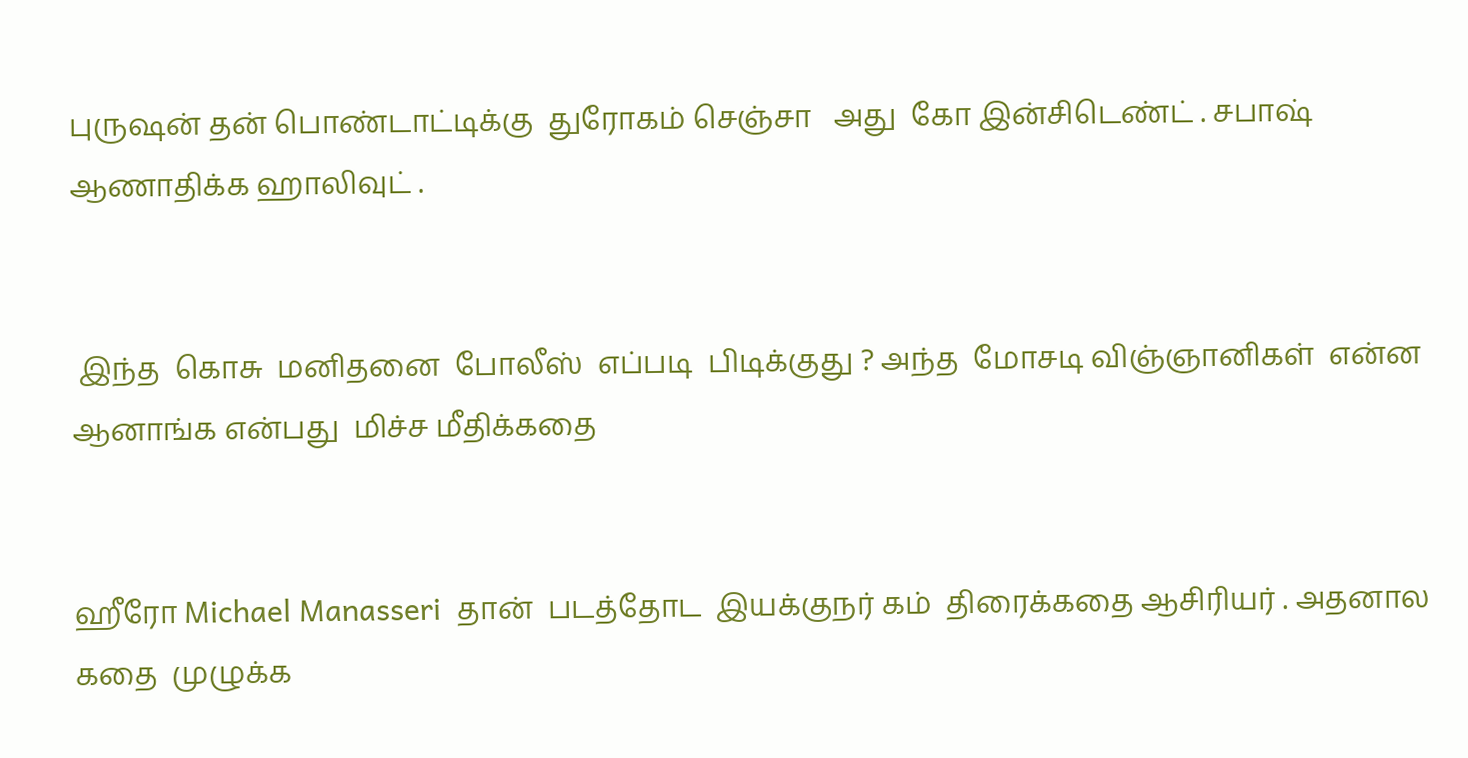புருஷன் தன் பொண்டாட்டிக்கு  துரோகம் செஞ்சா   அது  கோ இன்சிடெண்ட் . சபாஷ் ஆணாதிக்க ஹாலிவுட் .


 இந்த  கொசு  மனிதனை  போலீஸ்  எப்படி  பிடிக்குது ? அந்த  மோசடி விஞ்ஞானிகள்  என்ன ஆனாங்க என்பது  மிச்ச மீதிக்கதை


ஹீரோ Michael Manasseri  தான்  படத்தோட  இயக்குநர் கம்  திரைக்கதை ஆசிரியர் . அதனால  கதை  முழுக்க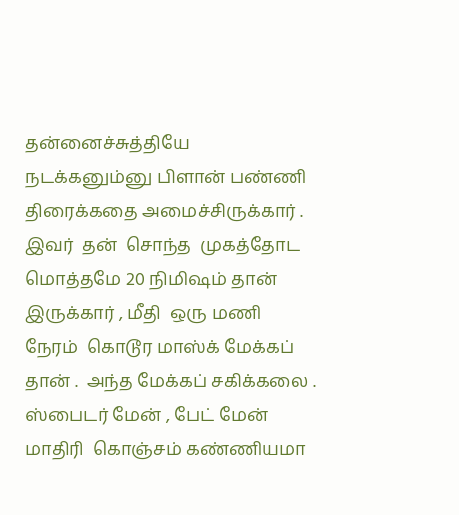தன்னைச்சுத்தியே நடக்கனும்னு பிளான் பண்ணி  திரைக்கதை அமைச்சிருக்கார் . இவர்  தன்  சொந்த  முகத்தோட   மொத்தமே 20 நிமிஷம் தான் இருக்கார் , மீதி  ஒரு மணி  நேரம்  கொடூர மாஸ்க் மேக்கப்  தான் .  அந்த மேக்கப் சகிக்கலை .  ஸ்பைடர் மேன் , பேட் மேன் மாதிரி  கொஞ்சம் கண்ணியமா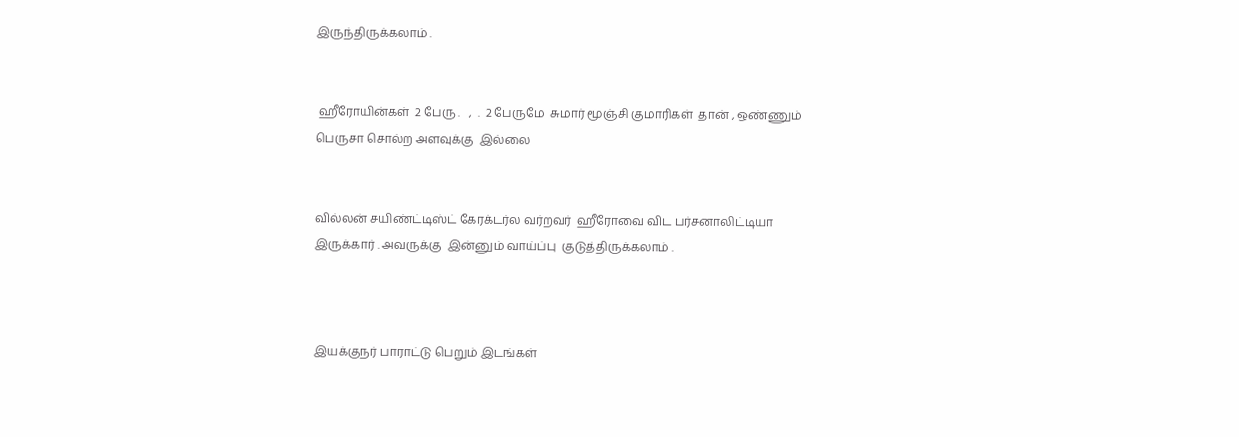இருந்திருக்கலாம் .


 ஹீரோயின்கள்  2 பேரு .   ,  .  2 பேருமே  சுமார் மூஞ்சி குமாரிகள்  தான் , ஒண்ணும்  பெருசா சொல்ற அளவுக்கு  இல்லை


வில்லன் சயிண்ட்டிஸ்ட் கேரக்டர்ல வர்றவர்  ஹீரோவை விட பர்சனாலிட்டியா இருக்கார் . அவருக்கு  இன்னும் வாய்ப்பு  குடுத்திருக்கலாம் .



இயக்குநர் பாராட்டு பெறும் இடங்கள்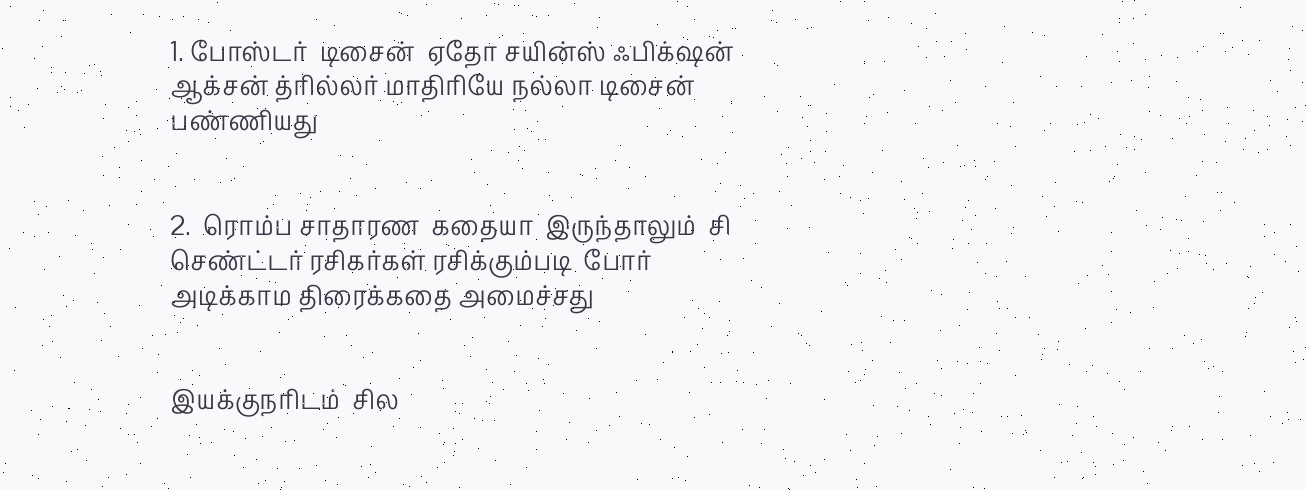1. போஸ்டர்  டிசைன்  ஏதோ சயின்ஸ் ஃபிக்‌ஷன் ஆக்சன் த்ரில்லர் மாதிரியே நல்லா டிசைன் பண்ணியது


2.  ரொம்ப சாதாரண  கதையா  இருந்தாலும்  சி  செண்ட்டர் ரசிகர்கள் ரசிக்கும்படி  போர் அடிக்காம திரைக்கதை அமைச்சது


இயக்குநரிடம்  சில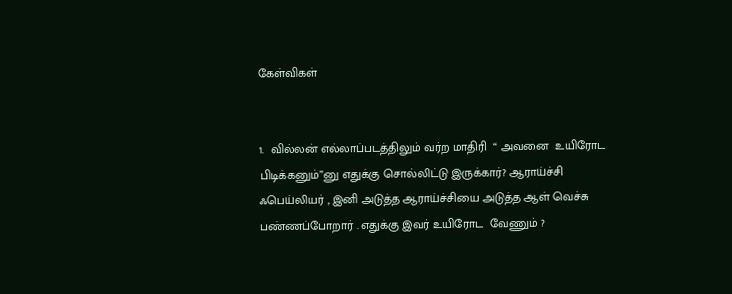கேள்விகள்


1.  வில்லன் எல்லாப்படத்திலும் வர்ற மாதிரி  “ அவனை  உயிரோட பிடிக்கனும்”னு எதுக்கு சொல்லிட்டு இருக்கார்? ஆராய்ச்சி  ஃபெய்லியர் , இனி அடுத்த ஆராய்ச்சியை அடுத்த ஆள் வெச்சு பண்ணப்போறார் . எதுக்கு இவர் உயிரோட  வேணும் ?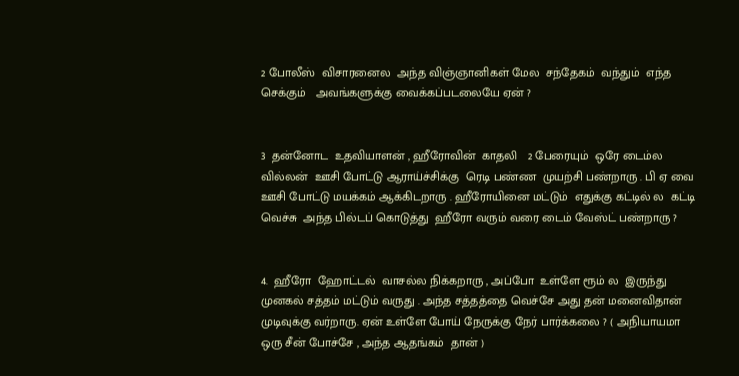2 போலீஸ்  விசாரனைல  அந்த விஞ்ஞானிகள் மேல  சந்தேகம்  வந்தும்  எந்த செக்கும்   அவங்களுக்கு வைக்கப்படலையே ஏன் ?


3  தன்னோட  உதவியாளன் , ஹீரோவின்  காதலி   2 பேரையும்  ஒரே டைம்ல   வில்லன்  ஊசி போட்டு ஆராய்ச்சிக்கு  ரெடி பண்ண  முயற்சி பண்றாரு . பி ஏ வை ஊசி போட்டு மயக்கம் ஆக்கிடறாரு . ஹீரோயினை மட்டும்  எதுக்கு கட்டில் ல  கட்டி வெச்சு  அந்த பில்டப் கொடுத்து  ஹீரோ வரும் வரை டைம் வேஸ்ட் பண்றாரு ?


4.  ஹீரோ  ஹோட்டல்  வாசல்ல நிக்கறாரு , அப்போ  உள்ளே ரூம் ல  இருந்து  முனகல் சத்தம் மட்டும் வருது . அந்த சத்தத்தை வெச்சே அது தன் மனைவிதான்  முடிவுக்கு வர்றாரு. ஏன் உள்ளே போய் நேருக்கு நேர் பார்க்கலை ? ( அநியாயமா  ஒரு சீன் போச்சே , அந்த ஆதங்கம்  தான் )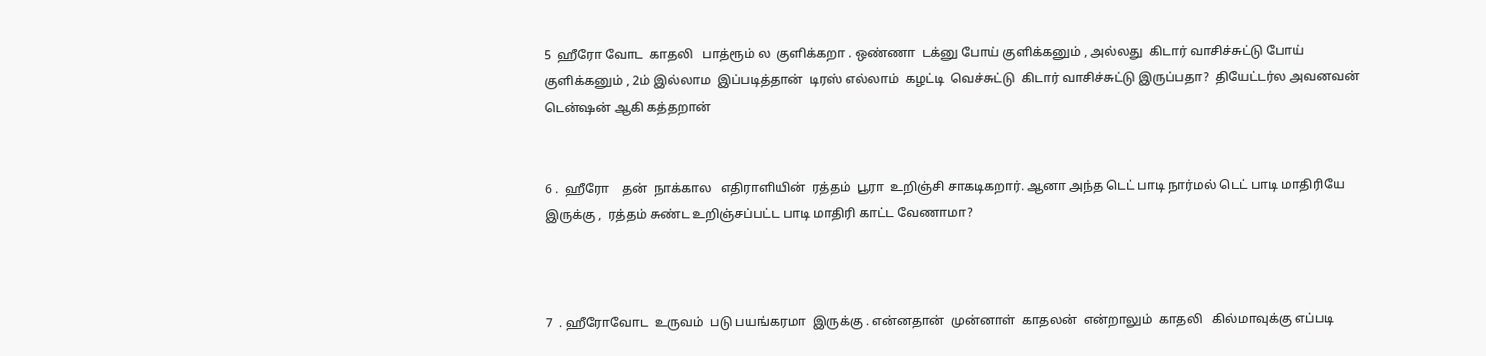5  ஹீரோ வோட  காதலி   பாத்ரூம் ல  குளிக்கறா . ஒண்ணா  டக்னு போய் குளிக்கனும் , அல்லது  கிடார் வாசிச்சுட்டு போய் குளிக்கனும் , 2ம் இல்லாம  இப்படித்தான்  டிரஸ் எல்லாம்  கழட்டி  வெச்சுட்டு  கிடார் வாசிச்சுட்டு இருப்பதா?  தியேட்டர்ல அவனவன்  டென்ஷன் ஆகி கத்தறான்


6 .  ஹீரோ    தன்  நாக்கால   எதிராளியின்  ரத்தம்  பூரா  உறிஞ்சி சாகடிகறார். ஆனா அந்த டெட் பாடி நார்மல் டெட் பாடி மாதிரியே இருக்கு ,  ரத்தம் சுண்ட உறிஞ்சப்பட்ட பாடி மாதிரி காட்ட வேணாமா?



7  . ஹீரோவோட  உருவம்  படு பயங்கரமா  இருக்கு . என்னதான்  முன்னாள்  காதலன்  என்றாலும்  காதலி   கில்மாவுக்கு எப்படி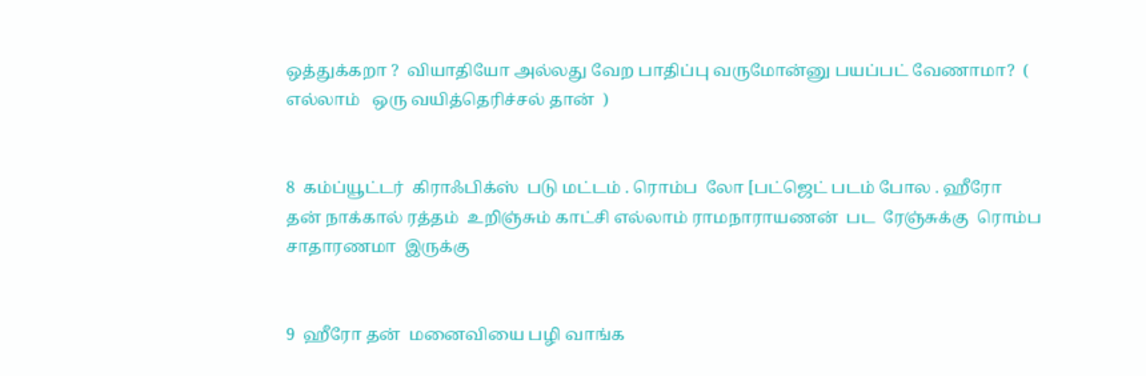ஒத்துக்கறா ?  வியாதியோ அல்லது வேற பாதிப்பு வருமோன்னு பயப்பட் வேணாமா?  ( எல்லாம்   ஒரு வயித்தெரிச்சல் தான்  )


8  கம்ப்யூட்டர்  கிராஃபிக்ஸ்  படு மட்டம் . ரொம்ப  லோ [பட்ஜெட் படம் போல . ஹீரோ  தன் நாக்கால் ரத்தம்  உறிஞ்சும் காட்சி எல்லாம் ராமநாராயணன்  பட  ரேஞ்சுக்கு  ரொம்ப சாதாரணமா  இருக்கு


9  ஹீரோ தன்  மனைவியை பழி வாங்க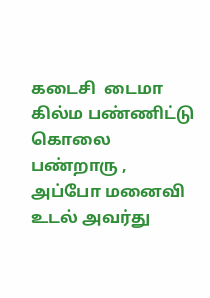கடைசி  டைமா  கில்ம பண்ணிட்டு  கொலை பண்றாரு , அப்போ மனைவி  உடல் அவர்து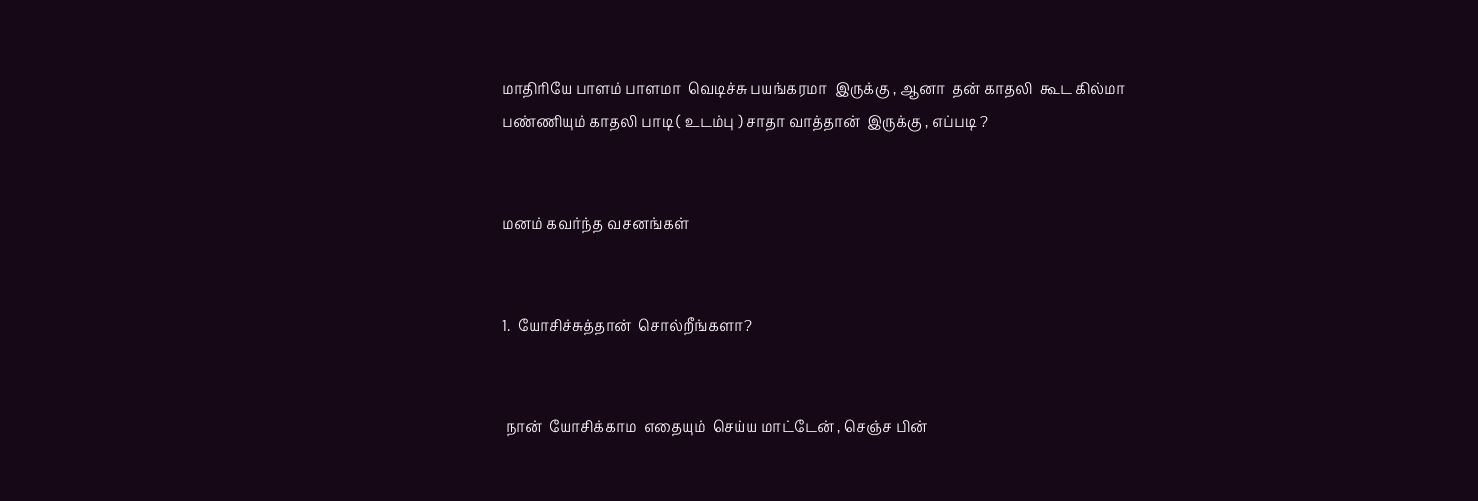மாதிரியே பாளம் பாளமா  வெடிச்சு பயங்கரமா  இருக்கு , ஆனா  தன் காதலி  கூட கில்மா பண்ணியும் காதலி பாடி ( உடம்பு ) சாதா வாத்தான்  இருக்கு , எப்படி ?


மனம் கவர்ந்த வசனங்கள்


1.  யோசிச்சுத்தான்  சொல்றீங்களா?


 நான்  யோசிக்காம  எதையும்  செய்ய மாட்டேன் , செஞ்ச பின்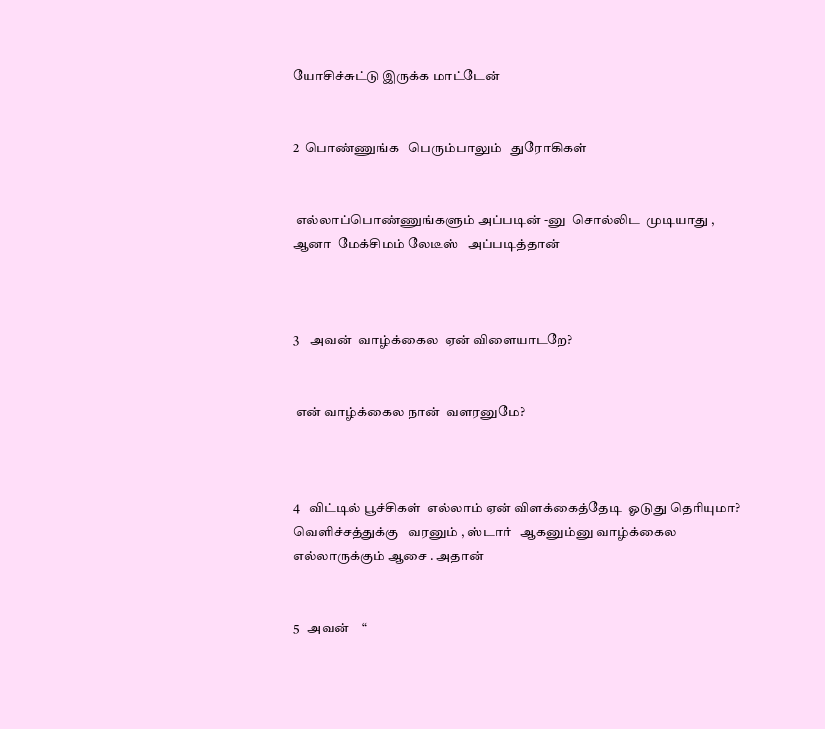யோசிச்சுட்டு இருக்க மாட்டேன்


2  பொண்ணுங்க   பெரும்பாலும்   துரோகிகள்


 எல்லாப்பொண்ணுங்களும் அப்படின் -னு  சொல்லிட  முடியாது , ஆனா  மேக்சிமம் லேடீஸ்   அப்படித்தான்



3    அவன்  வாழ்க்கைல  ஏன் விளையாடறே?


 என் வாழ்க்கைல நான்  வளரனுமே?



4   விட்டில் பூச்சிகள்  எல்லாம் ஏன் விளக்கைத்தேடி  ஓடுது தெரியுமா? வெளிச்சத்துக்கு   வரனும் , ஸ்டார்   ஆகனும்னு வாழ்க்கைல  எல்லாருக்கும் ஆசை . அதான்


5   அவன்    “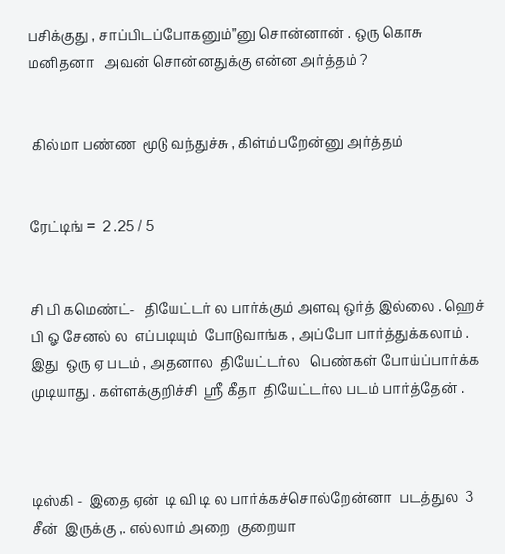பசிக்குது , சாப்பிடப்போகனும்”னு சொன்னான் . ஒரு கொசு மனிதனா   அவன் சொன்னதுக்கு என்ன அர்த்தம் ?


 கில்மா பண்ண  மூடு வந்துச்சு , கிள்ம்பறேன்னு அர்த்தம்


ரேட்டிங் =  2 .25 / 5


சி பி கமெண்ட்-   தியேட்டர் ல பார்க்கும் அளவு ஒர்த் இல்லை . ஹெச் பி ஓ சேனல் ல  எப்படியும்  போடுவாங்க , அப்போ பார்த்துக்கலாம் . இது  ஒரு ஏ படம் , அதனால  தியேட்டர்ல   பெண்கள் போய்ப்பார்க்க  முடியாது . கள்ளக்குறிச்சி  ஸ்ரீ கீதா  தியேட்டர்ல படம் பார்த்தேன் .



டிஸ்கி -  இதை ஏன்  டி வி டி ல பார்க்கச்சொல்றேன்னா  படத்துல  3 சீன்  இருக்கு ,. எல்லாம் அறை  குறையா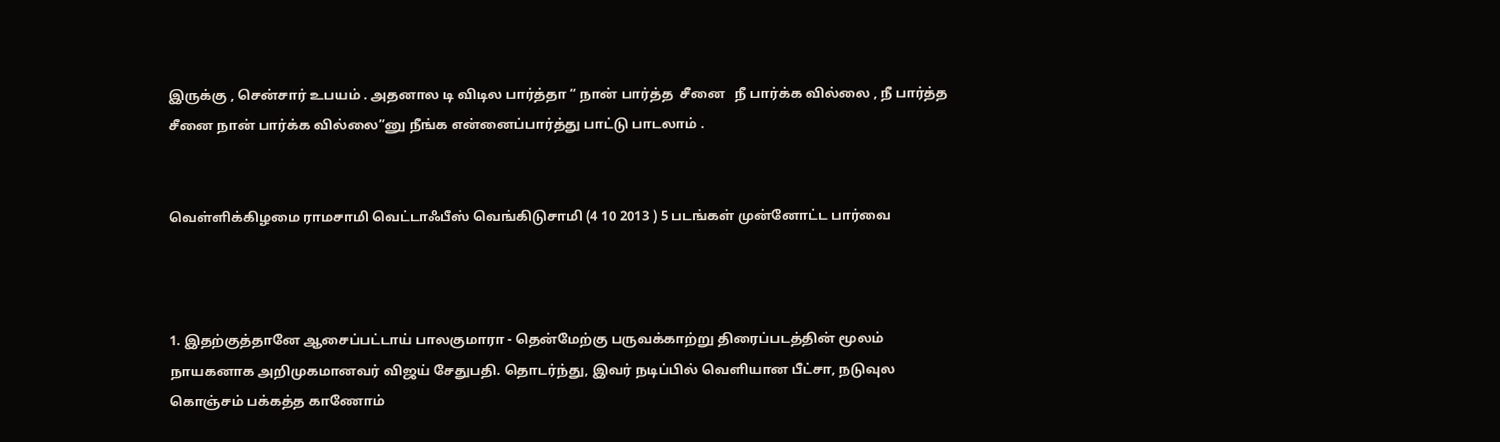இருக்கு , சென்சார் உபயம் . அதனால டி விடில பார்த்தா “ நான் பார்த்த  சீனை   நீ பார்க்க வில்லை , நீ பார்த்த  சீனை நான் பார்க்க வில்லை”னு நீங்க என்னைப்பார்த்து பாட்டு பாடலாம் .


வெள்ளிக்கிழமை ராமசாமி வெட்டாஃபீஸ் வெங்கிடுசாமி (4 10 2013 ) 5 படங்கள் முன்னோட்ட பார்வை



1. இதற்குத்தானே ஆசைப்பட்டாய் பாலகுமாரா - தென்மேற்கு பருவக்காற்று திரைப்படத்தின் மூலம் நாயகனாக அறிமுகமானவர் விஜய் சேதுபதி. தொடர்ந்து, இவர் நடிப்பில் வெளியான பீட்சா, நடுவுல கொஞ்சம் பக்கத்த காணோம்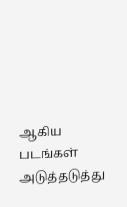ஆகிய படங்கள் அடுத்தடுத்து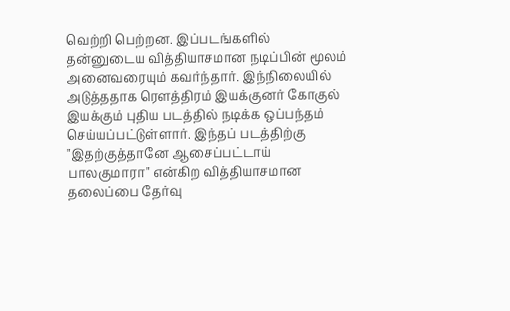வெற்றி பெற்றன. இப்படங்களில் தன்னுடைய வித்தியாசமான நடிப்பின் மூலம் அனைவரையும் கவர்ந்தார். இந்நிலையில் அடுத்ததாக ரௌத்திரம் இயக்குனர் கோகுல் இயக்கும் புதிய படத்தில் நடிக்க ஒப்பந்தம் செய்யப்பட்டுள்ளார். இந்தப் படத்திற்கு "இதற்குத்தானே ஆசைப்பட்டாய் பாலகுமாரா" என்கிற வித்தியாசமான தலைப்பை தேர்வு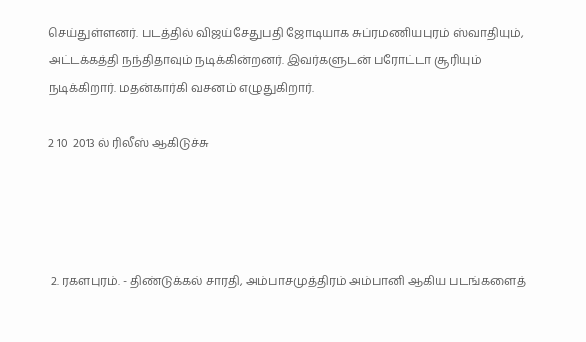செய்துள்ளனர். படத்தில் விஜய்சேதுபதி ஜோடியாக சுப்ரமணியபுரம் ஸ்வாதியும், அட்டக்கத்தி நந்திதாவும் நடிக்கின்றனர். இவர்களுடன் பரோட்டா சூரியும் நடிக்கிறார். மதன்கார்கி வசனம் எழுதுகிறார்.

2 10  2013 ல் ரிலீஸ் ஆகிடுச்சு




 2. ரகளபுரம். - திண்டுக்கல் சாரதி, அம்பாசமுத்திரம் அம்பானி ஆகிய படங்களைத்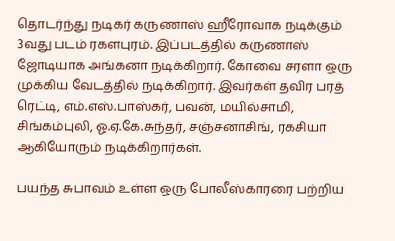தொடர்ந்து நடிகர் கருணாஸ் ஹீரோவாக நடிக்கும் 3வது படம் ரகளபுரம். இப்படத்தில் கருணாஸ் ஜோடியாக அங்கனா நடிக்கிறார். கோவை சரளா ஒரு முக்கிய வேடத்தில் நடிக்கிறார். இவர்கள் தவிர பரத் ரெட்டி, எம்.எஸ்.பாஸ்கர், பவன், மயில்சாமி, சிங்கம்புலி, ஓ.ஏ.கே.சுந்தர், சஞ்சனாசிங், ரகசியா ஆகியோரும் நடிக்கிறார்கள்.

பயந்த சுபாவம் உள்ள ஒரு போலீஸ்காரரை பற்றிய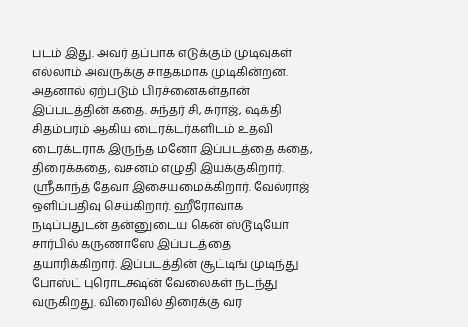படம் இது. அவர் தப்பாக எடுக்கும் முடிவுகள் எல்லாம் அவருக்கு சாதகமாக முடிகின்றன. அதனால் ஏற்படும் பிரச்னைகள்தான் இப்படத்தின் கதை. சுந்தர் சி, சுராஜ், ஷக்தி சிதம்பரம் ஆகிய டைரக்டர்களிடம் உதவி டைரக்டராக இருந்த மனோ இப்படத்தை கதை, திரைக்கதை, வசனம் எழுதி இயக்குகிறார். ஸ்ரீகாந்த் தேவா இசையமைக்கிறார். வேல்ராஜ் ஒளிப்பதிவு செய்கிறார். ஹீரோவாக நடிப்பதுடன் தன்னுடைய கென் ஸ்டூடியோ சார்பில் கருணாஸே இப்படத்தை தயாரிக்கிறார். இப்படத்தின் சூட்டிங் முடிந்து போஸ்ட் புரொடக்ஷ்ன் வேலைகள் நடந்து வருகிறது. விரைவில் திரைக்கு வர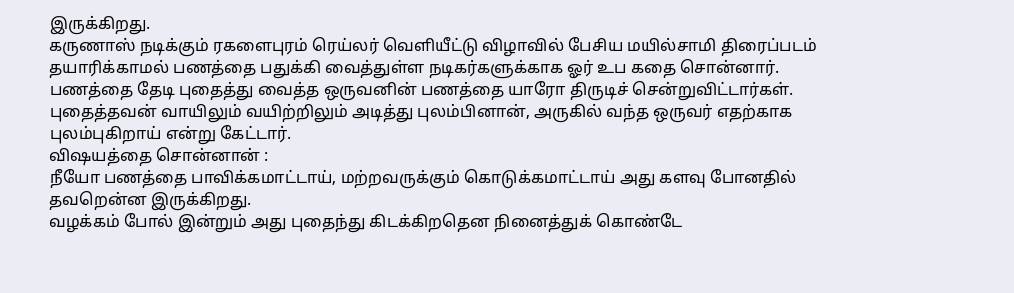இருக்கிறது.
கருணாஸ் நடிக்கும் ரகளைபுரம் ரெய்லர் வெளியீட்டு விழாவில் பேசிய மயில்சாமி திரைப்படம் தயாரிக்காமல் பணத்தை பதுக்கி வைத்துள்ள நடிகர்களுக்காக ஓர் உப கதை சொன்னார்.
பணத்தை தேடி புதைத்து வைத்த ஒருவனின் பணத்தை யாரோ திருடிச் சென்றுவிட்டார்கள்.
புதைத்தவன் வாயிலும் வயிற்றிலும் அடித்து புலம்பினான், அருகில் வந்த ஒருவர் எதற்காக புலம்புகிறாய் என்று கேட்டார்.
விஷயத்தை சொன்னான் :
நீயோ பணத்தை பாவிக்கமாட்டாய், மற்றவருக்கும் கொடுக்கமாட்டாய் அது களவு போனதில் தவறென்ன இருக்கிறது.
வழக்கம் போல் இன்றும் அது புதைந்து கிடக்கிறதென நினைத்துக் கொண்டே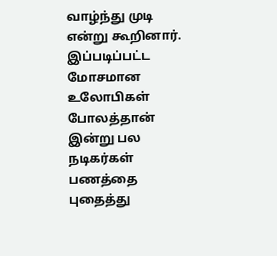வாழ்ந்து முடி என்று கூறினார்.
இப்படிப்பட்ட மோசமான உலோபிகள் போலத்தான் இன்று பல நடிகர்கள் பணத்தை புதைத்து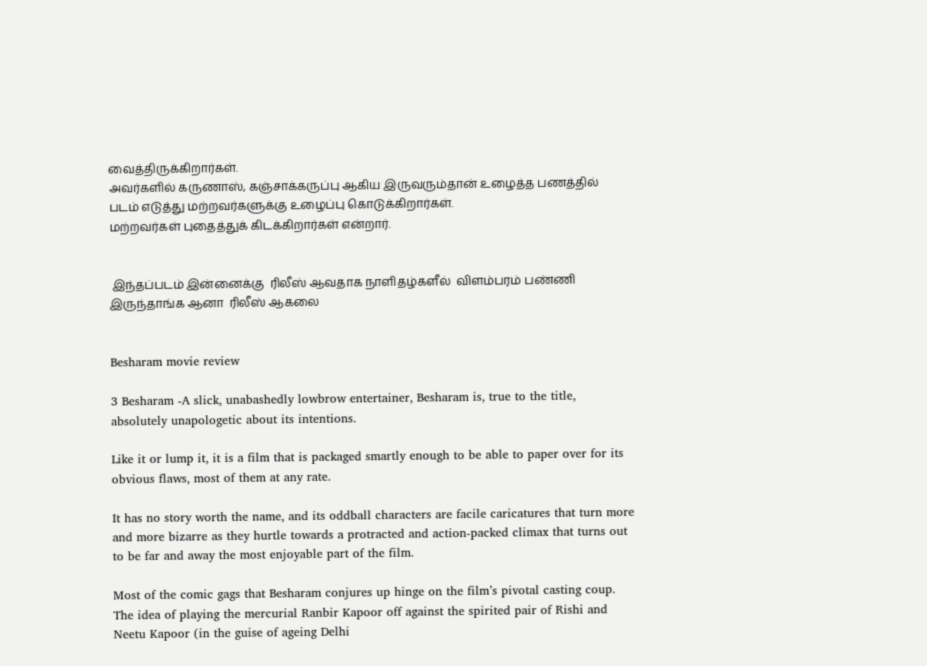வைத்திருக்கிறார்கள்.
அவர்களில் கருணாஸ், கஞ்சாக்கருப்பு ஆகிய இருவரும்தான் உழைத்த பணத்தில் படம் எடுத்து மற்றவர்களுக்கு உழைப்பு கொடுக்கிறார்கள்.
மற்றவர்கள் புதைத்துக் கிடக்கிறார்கள் என்றார்.


 இந்தப்படம் இன்னைக்கு  ரிலீஸ் ஆவதாக நாளிதழ்களீல்  விளம்பரம் பண்ணி  இருந்தாங்க ஆனா  ரிலீஸ் ஆகலை


Besharam movie review

3 Besharam -A slick, unabashedly lowbrow entertainer, Besharam is, true to the title, absolutely unapologetic about its intentions.

Like it or lump it, it is a film that is packaged smartly enough to be able to paper over for its obvious flaws, most of them at any rate.

It has no story worth the name, and its oddball characters are facile caricatures that turn more and more bizarre as they hurtle towards a protracted and action-packed climax that turns out to be far and away the most enjoyable part of the film.

Most of the comic gags that Besharam conjures up hinge on the film’s pivotal casting coup. The idea of playing the mercurial Ranbir Kapoor off against the spirited pair of Rishi and Neetu Kapoor (in the guise of ageing Delhi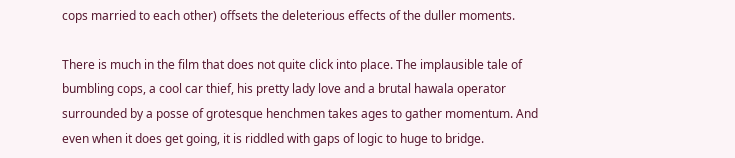cops married to each other) offsets the deleterious effects of the duller moments.

There is much in the film that does not quite click into place. The implausible tale of bumbling cops, a cool car thief, his pretty lady love and a brutal hawala operator surrounded by a posse of grotesque henchmen takes ages to gather momentum. And even when it does get going, it is riddled with gaps of logic to huge to bridge.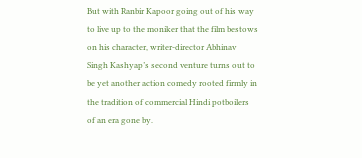But with Ranbir Kapoor going out of his way to live up to the moniker that the film bestows on his character, writer-director Abhinav Singh Kashyap’s second venture turns out to be yet another action comedy rooted firmly in the tradition of commercial Hindi potboilers of an era gone by.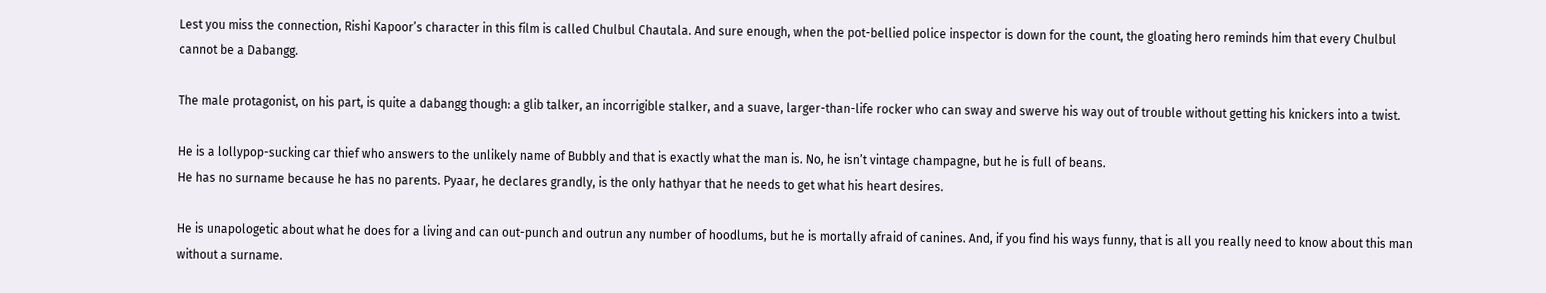Lest you miss the connection, Rishi Kapoor’s character in this film is called Chulbul Chautala. And sure enough, when the pot-bellied police inspector is down for the count, the gloating hero reminds him that every Chulbul cannot be a Dabangg.

The male protagonist, on his part, is quite a dabangg though: a glib talker, an incorrigible stalker, and a suave, larger-than-life rocker who can sway and swerve his way out of trouble without getting his knickers into a twist.

He is a lollypop-sucking car thief who answers to the unlikely name of Bubbly and that is exactly what the man is. No, he isn’t vintage champagne, but he is full of beans.
He has no surname because he has no parents. Pyaar, he declares grandly, is the only hathyar that he needs to get what his heart desires.

He is unapologetic about what he does for a living and can out-punch and outrun any number of hoodlums, but he is mortally afraid of canines. And, if you find his ways funny, that is all you really need to know about this man without a surname.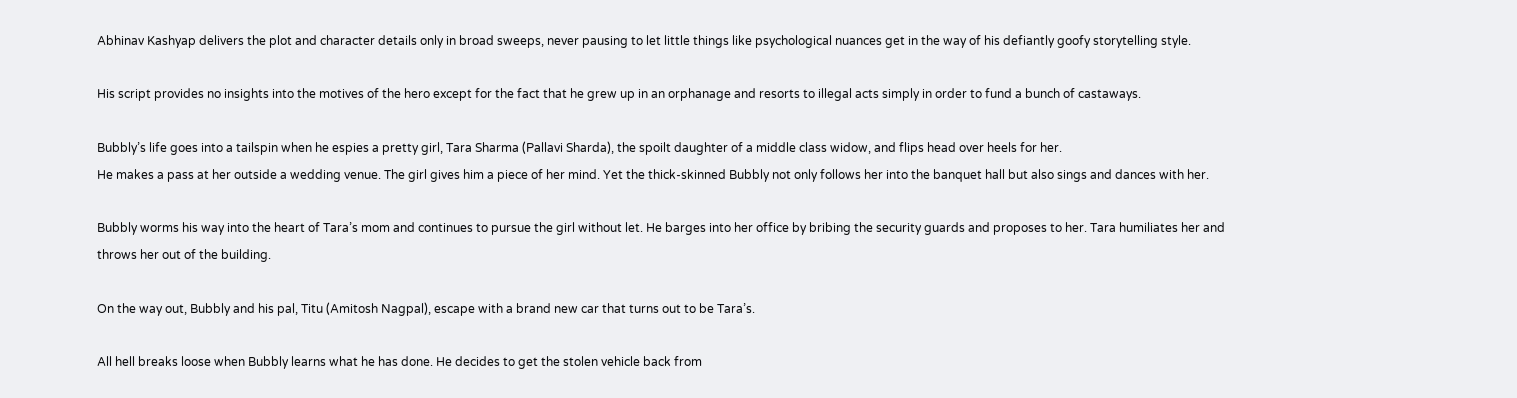Abhinav Kashyap delivers the plot and character details only in broad sweeps, never pausing to let little things like psychological nuances get in the way of his defiantly goofy storytelling style.

His script provides no insights into the motives of the hero except for the fact that he grew up in an orphanage and resorts to illegal acts simply in order to fund a bunch of castaways.

Bubbly’s life goes into a tailspin when he espies a pretty girl, Tara Sharma (Pallavi Sharda), the spoilt daughter of a middle class widow, and flips head over heels for her.
He makes a pass at her outside a wedding venue. The girl gives him a piece of her mind. Yet the thick-skinned Bubbly not only follows her into the banquet hall but also sings and dances with her.

Bubbly worms his way into the heart of Tara’s mom and continues to pursue the girl without let. He barges into her office by bribing the security guards and proposes to her. Tara humiliates her and throws her out of the building.

On the way out, Bubbly and his pal, Titu (Amitosh Nagpal), escape with a brand new car that turns out to be Tara’s.

All hell breaks loose when Bubbly learns what he has done. He decides to get the stolen vehicle back from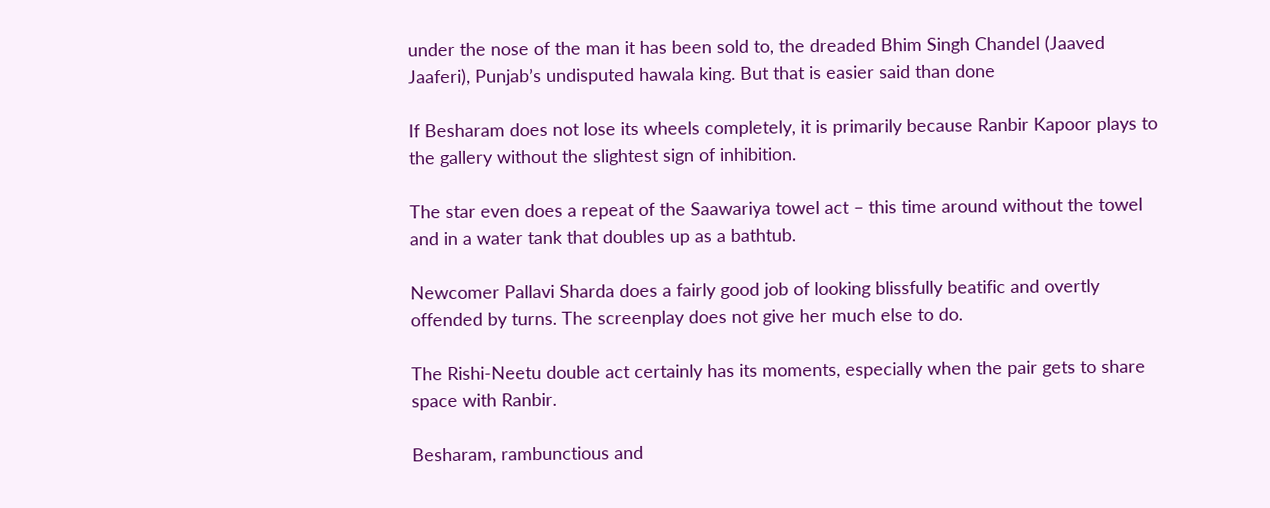under the nose of the man it has been sold to, the dreaded Bhim Singh Chandel (Jaaved Jaaferi), Punjab’s undisputed hawala king. But that is easier said than done

If Besharam does not lose its wheels completely, it is primarily because Ranbir Kapoor plays to the gallery without the slightest sign of inhibition.

The star even does a repeat of the Saawariya towel act – this time around without the towel and in a water tank that doubles up as a bathtub.

Newcomer Pallavi Sharda does a fairly good job of looking blissfully beatific and overtly offended by turns. The screenplay does not give her much else to do.

The Rishi-Neetu double act certainly has its moments, especially when the pair gets to share space with Ranbir.

Besharam, rambunctious and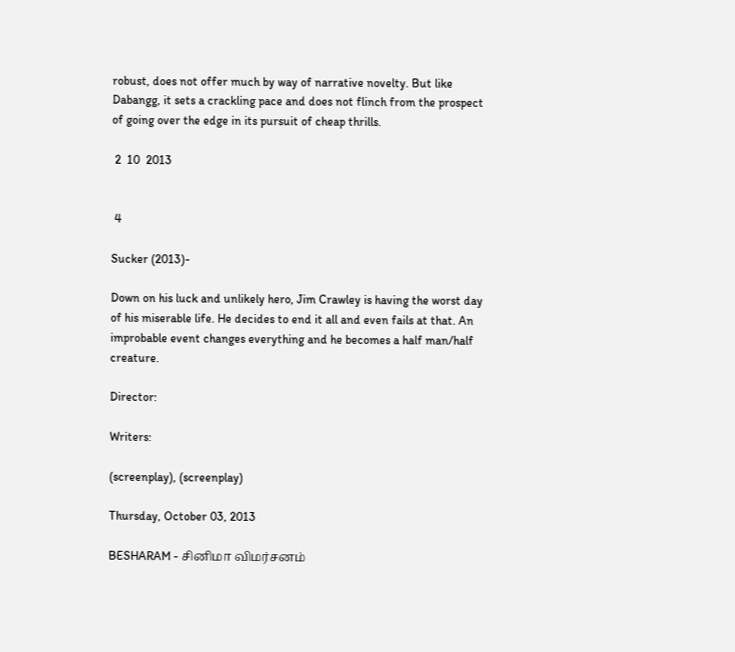robust, does not offer much by way of narrative novelty. But like Dabangg, it sets a crackling pace and does not flinch from the prospect of going over the edge in its pursuit of cheap thrills.

 2  10  2013


 4

Sucker (2013)-

Down on his luck and unlikely hero, Jim Crawley is having the worst day of his miserable life. He decides to end it all and even fails at that. An improbable event changes everything and he becomes a half man/half creature.

Director:

Writers:

(screenplay), (screenplay)

Thursday, October 03, 2013

BESHARAM - சினிமா விமர்சனம்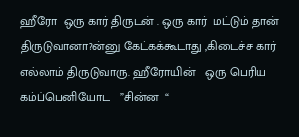ஹீரோ  ஒரு கார் திருடன் . ஒரு கார்  மட்டும் தான்  திருடுவானா?ன்னு கேட்கக்கூடாது ,கிடைச்ச கார்  எல்லாம் திருடுவாரு. ஹீரோயின்   ஒரு பெரிய கம்ப்பெனியோட   ”சின்ன  “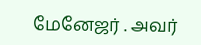மேனேஜர் . அவர்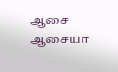ஆசை ஆசையா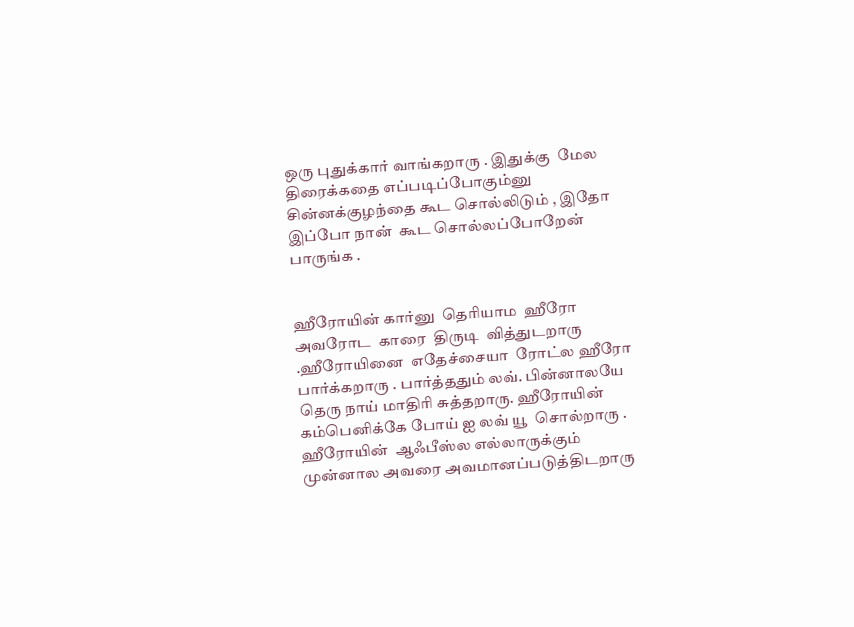ஒரு புதுக்கார் வாங்கறாரு . இதுக்கு  மேல திரைக்கதை எப்படிப்போகும்னு  சின்னக்குழந்தை கூட சொல்லிடும் , இதோ இப்போ நான்  கூட சொல்லப்போறேன் பாருங்க .


ஹீரோயின் கார்னு  தெரியாம  ஹீரோ  அவரோட  காரை  திருடி  வித்துடறாரு .ஹீரோயினை  எதேச்சையா  ரோட்ல ஹீரோ பார்க்கறாரு . பார்த்ததும் லவ். பின்னாலயே  தெரு நாய் மாதிரி சுத்தறாரு. ஹீரோயின் கம்பெனிக்கே போய் ஐ லவ் யூ  சொல்றாரு . ஹீரோயின்  ஆஃபீஸ்ல எல்லாருக்கும்  முன்னால அவரை அவமானப்படுத்திடறாரு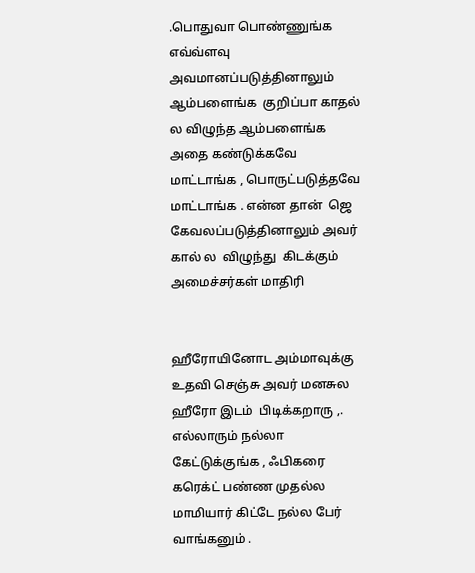.பொதுவா பொண்ணுங்க எவ்வ்ளவு அவமானப்படுத்தினாலும்  ஆம்பளைங்க  குறிப்பா காதல் ல விழுந்த ஆம்பளைங்க அதை கண்டுக்கவே மாட்டாங்க , பொருட்படுத்தவே மாட்டாங்க . என்ன தான்  ஜெ   கேவலப்படுத்தினாலும் அவர் கால் ல  விழுந்து  கிடக்கும் அமைச்சர்கள் மாதிரி


ஹீரோயினோட அம்மாவுக்கு  உதவி செஞ்சு அவர் மனசுல  ஹீரோ இடம்  பிடிக்கறாரு ,. எல்லாரும் நல்லா கேட்டுக்குங்க , ஃபிகரை கரெக்ட் பண்ண முதல்ல மாமியார் கிட்டே நல்ல பேர் வாங்கனும் .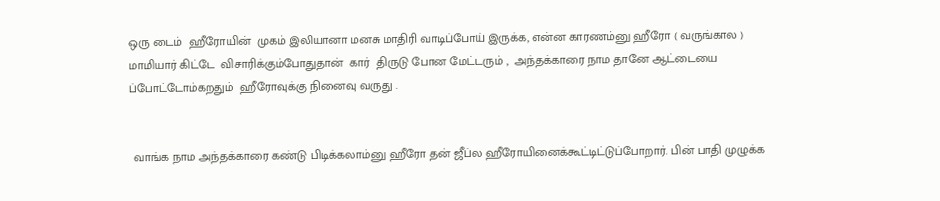ஒரு டைம்  ஹீரோயின்  முகம் இலியானா மனசு மாதிரி வாடிப்போய் இருக்க, என்ன காரணம்னு ஹீரோ ( வருங்கால ) மாமியார் கிட்டே  விசாரிக்கும்போதுதான்  கார்  திருடு போன மேட்டரும் ,  அந்தக்காரை நாம தானே ஆட்டையை ப்போட்டோம்கறதும்  ஹீரோவுக்கு நினைவு வருது .


 வாங்க நாம அந்தக்காரை கண்டு பிடிக்கலாம்னு ஹீரோ தன் ஜீப்ல ஹீரோயினைக்கூட்டிட்டுப்போறார். பின் பாதி முழுக்க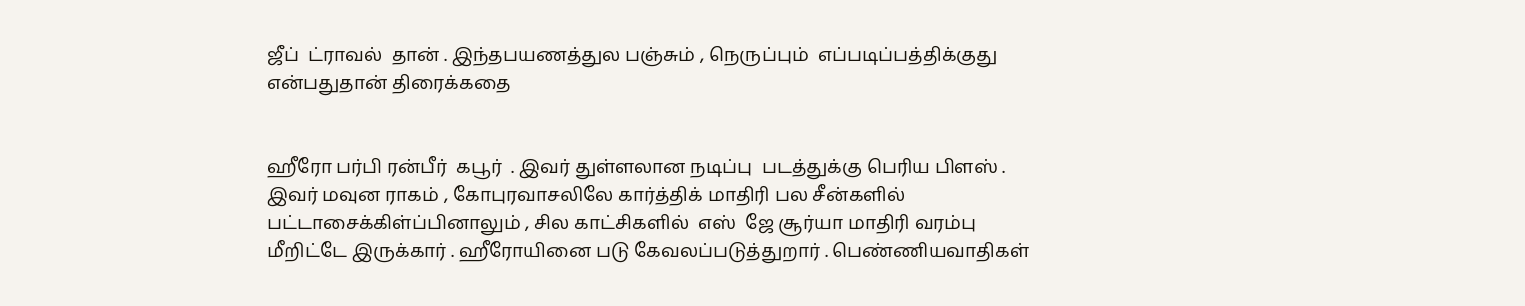ஜீப்  ட்ராவல்  தான் . இந்தபயணத்துல பஞ்சும் , நெருப்பும்  எப்படிப்பத்திக்குது என்பதுதான் திரைக்கதை


ஹீரோ பர்பி ரன்பீர்  கபூர்  . இவர் துள்ளலான நடிப்பு  படத்துக்கு பெரிய பிளஸ் . இவர் மவுன ராகம் , கோபுரவாசலிலே கார்த்திக் மாதிரி பல சீன்களில் பட்டாசைக்கிள்ப்பினாலும் , சில காட்சிகளில்  எஸ்  ஜே சூர்யா மாதிரி வரம்பு மீறிட்டே இருக்கார் . ஹீரோயினை படு கேவலப்படுத்துறார் . பெண்ணியவாதிகள்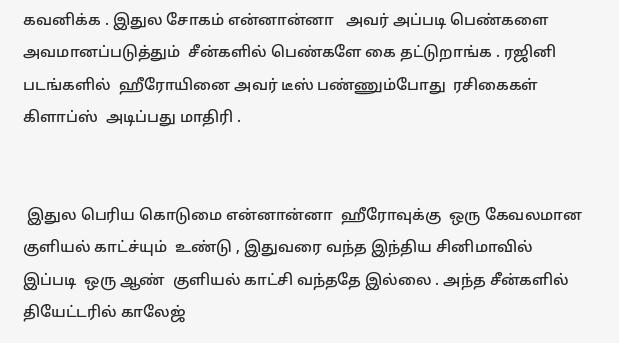கவனிக்க . இதுல சோகம் என்னான்னா   அவர் அப்படி பெண்களை அவமானப்படுத்தும்  சீன்களில் பெண்களே கை தட்டுறாங்க . ரஜினி படங்களில்  ஹீரோயினை அவர் டீஸ் பண்ணும்போது  ரசிகைகள் கிளாப்ஸ்  அடிப்பது மாதிரி .


 இதுல பெரிய கொடுமை என்னான்னா  ஹீரோவுக்கு  ஒரு கேவலமான  குளியல் காட்ச்யும்  உண்டு , இதுவரை வந்த இந்திய சினிமாவில் இப்படி  ஒரு ஆண்  குளியல் காட்சி வந்ததே இல்லை . அந்த சீன்களில் தியேட்டரில் காலேஜ்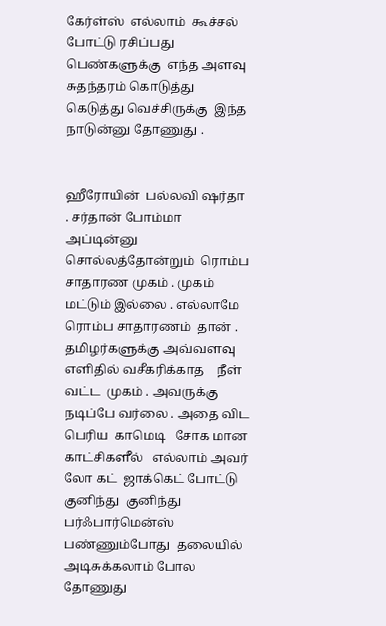கேர்ள்ஸ்  எல்லாம்  கூச்சல் போட்டு ரசிப்பது  பெண்களுக்கு  எந்த அளவு   சுதந்தரம் கொடுத்து  கெடுத்து வெச்சிருக்கு  இந்த நாடுன்னு தோணுது .


ஹீரோயின்  பல்லவி ஷர்தா . சர்தான் போம்மா அப்டின்னு சொல்லத்தோன்றும்  ரொம்ப சாதாரண முகம் . முகம் மட்டும் இல்லை . எல்லாமே ரொம்ப சாதாரணம்  தான் . தமிழர்களுக்கு அவ்வளவு எளிதில் வசீகரிக்காத    நீள் வட்ட  முகம் . அவருக்கு நடிப்பே வர்லை . அதை விட பெரிய  காமெடி   சோக மான காட்சிகளீல்   எல்லாம் அவர் லோ கட்  ஜாக்கெட் போட்டு குனிந்து  குனிந்து   பர்ஃபார்மென்ஸ் பண்ணும்போது  தலையில் அடிசுக்கலாம் போல  தோணுது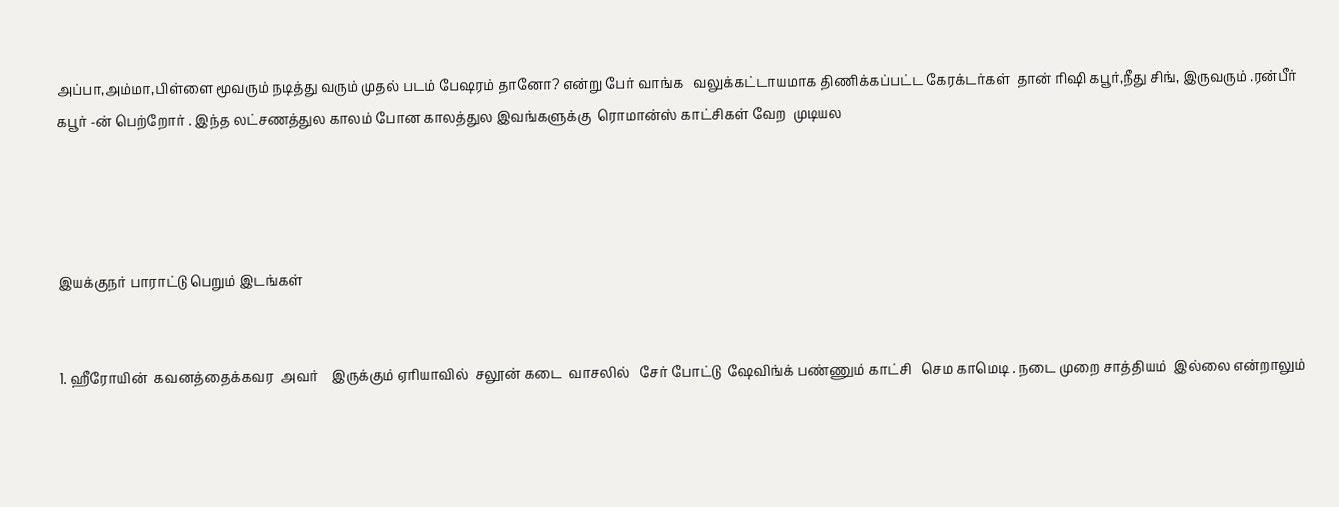அப்பா,அம்மா,பிள்ளை மூவரும் நடித்து வரும் முதல் படம் பேஷரம் தானோ? என்று பேர் வாங்க   வலுக்கட்டாயமாக திணிக்கப்பட்ட கேரக்டர்கள்  தான் ரிஷி கபூர்,நீது சிங், இருவரும் .ரன்பீர் கபூர் -ன் பெற்றோர் . இந்த லட்சணத்துல காலம் போன காலத்துல இவங்களுக்கு  ரொமான்ஸ் காட்சிகள் வேற  முடியல




இயக்குநர் பாராட்டு பெறும் இடங்கள்


1. ஹீரோயின்  கவனத்தைக்கவர  அவர்    இருக்கும் ஏரியாவில்  சலூன் கடை  வாசலில்   சேர் போட்டு  ஷேவிங்க் பண்ணும் காட்சி   செம காமெடி . நடை முறை சாத்தியம்  இல்லை என்றாலும்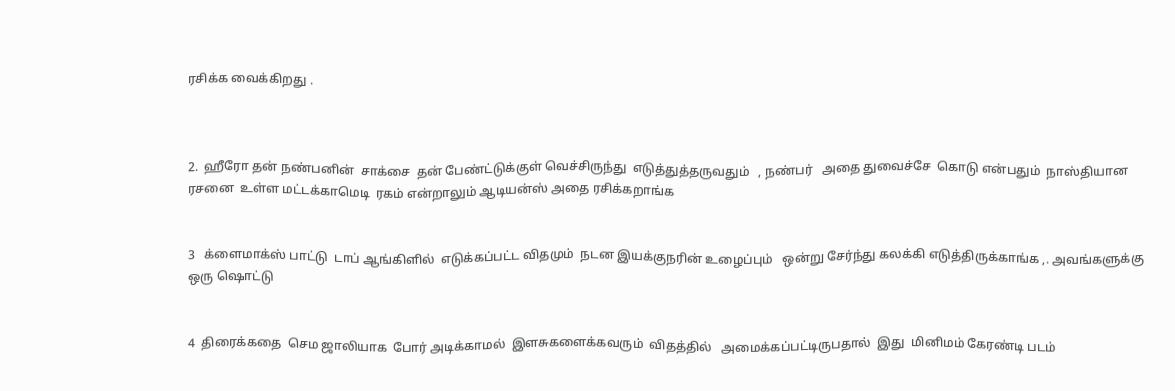ரசிக்க வைக்கிறது .



2.  ஹீரோ தன் நண்பனின்  சாக்சை  தன் பேண்ட்டுக்குள் வெச்சிருந்து  எடுத்துத்தருவதும்   , நண்பர்   அதை துவைச்சே  கொடு என்பதும்  நாஸ்தியான  ரசனை  உள்ள மட்டக்காமெடி  ரகம் என்றாலும் ஆடியன்ஸ் அதை ரசிக்கறாங்க


3   க்ளைமாக்ஸ் பாட்டு  டாப் ஆங்கிளில்  எடுக்கப்பட்ட விதமும்  நடன இயக்குநரின் உழைப்பும்   ஒன்று சேர்ந்து கலக்கி எடுத்திருக்காங்க ,. அவங்களுக்கு ஒரு ஷொட்டு


4  திரைக்கதை  செம ஜாலியாக  போர் அடிக்காமல்  இளசுகளைக்கவரும்  விதத்தில்   அமைக்கப்பட்டிருபதால்  இது  மினிமம் கேரண்டி படம்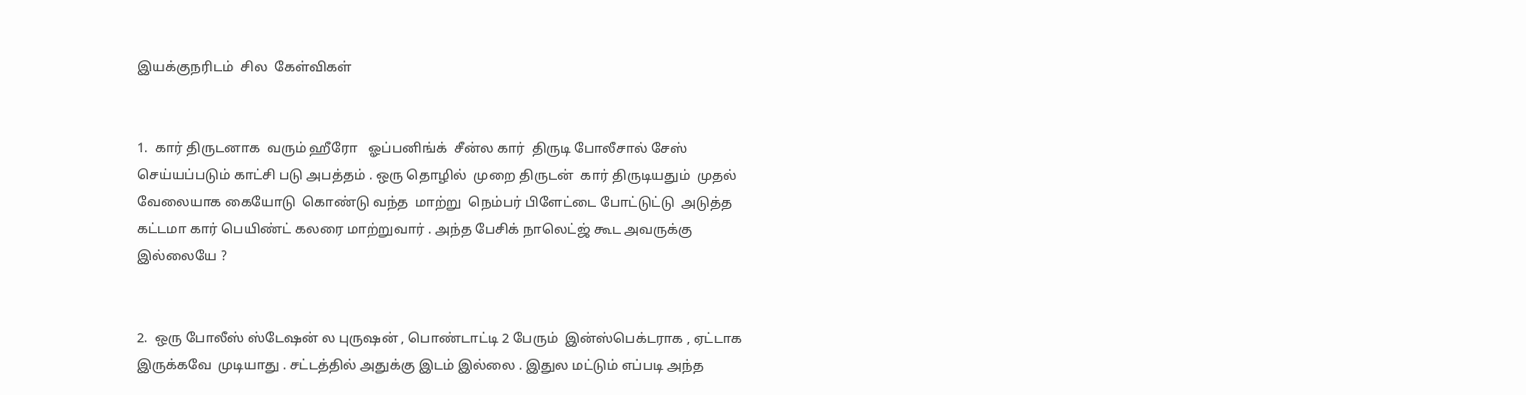இயக்குநரிடம்  சில  கேள்விகள்


1.  கார் திருடனாக  வரும் ஹீரோ   ஓப்பனிங்க்  சீன்ல கார்  திருடி போலீசால் சேஸ் செய்யப்படும் காட்சி படு அபத்தம் . ஒரு தொழில்  முறை திருடன்  கார் திருடியதும்  முதல் வேலையாக கையோடு  கொண்டு வந்த  மாற்று  நெம்பர் பிளேட்டை போட்டுட்டு  அடுத்த கட்டமா கார் பெயிண்ட் கலரை மாற்றுவார் . அந்த பேசிக் நாலெட்ஜ் கூட அவருக்கு  இல்லையே ?


2.  ஒரு போலீஸ் ஸ்டேஷன் ல புருஷன் , பொண்டாட்டி 2 பேரும்  இன்ஸ்பெக்டராக , ஏட்டாக  இருக்கவே  முடியாது . சட்டத்தில் அதுக்கு இடம் இல்லை . இதுல மட்டும் எப்படி அந்த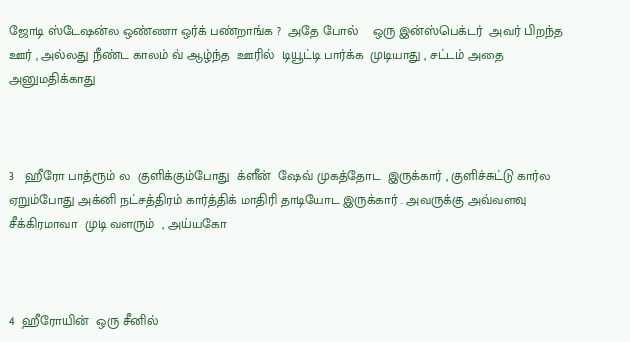ஜோடி ஸ்டேஷன்ல ஒண்ணா ஒர்க் பண்றாங்க ?  அதே போல்    ஒரு இன்ஸ்பெக்டர்  அவர் பிறந்த ஊர் , அல்லது நீண்ட காலம் வ் ஆழ்ந்த  ஊரில்  டியூட்டி பார்க்க  முடியாது , சட்டம் அதை அனுமதிக்காது



3   ஹீரோ பாத்ரூம் ல  குளிக்கும்போது  க்ளீன்  ஷேவ் முகத்தோட  இருக்கார் , குளிச்சுட்டு கார்ல ஏறும்போது அக்னி நட்சத்திரம் கார்த்திக் மாதிரி தாடியோட இருக்கார் . அவருக்கு அவ்வளவு  சீக்கிரமாவா  முடி வளரும்  , அய்யகோ



4  ஹீரோயின்  ஒரு சீனில்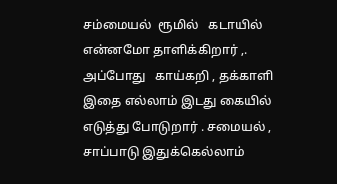சம்மையல்  ரூமில்   கடாயில்   என்னமோ தாளிக்கிறார் ,. அப்போது   காய்கறி , தக்காளி இதை எல்லாம் இடது கையில் எடுத்து போடுறார் . சமையல் , சாப்பாடு இதுக்கெல்லாம்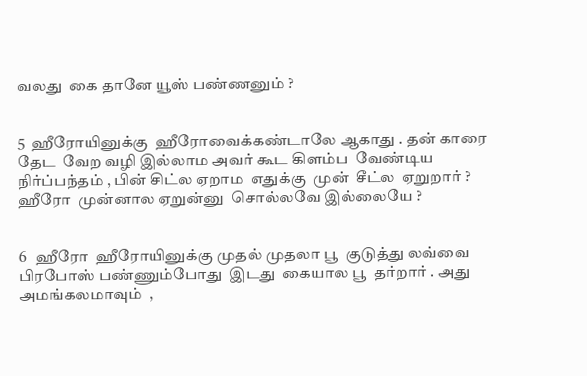வலது  கை தானே யூஸ் பண்ணனும் ?


5  ஹீரோயினுக்கு  ஹீரோவைக்கண்டாலே ஆகாது . தன் காரை தேட  வேற வழி இல்லாம அவர் கூட கிளம்ப  வேண்டிய நிர்ப்பந்தம் , பின் சிட்ல ஏறாம  எதுக்கு  முன்  சீட்ல  ஏறுறார் ? ஹீரோ  முன்னால ஏறுன்னு  சொல்லவே இல்லையே ?


6   ஹீரோ  ஹீரோயினுக்கு முதல் முதலா பூ  குடுத்து லவ்வை பிரபோஸ் பண்ணும்போது  இடது  கையால பூ  தர்றார் . அது அமங்கலமாவும்  ,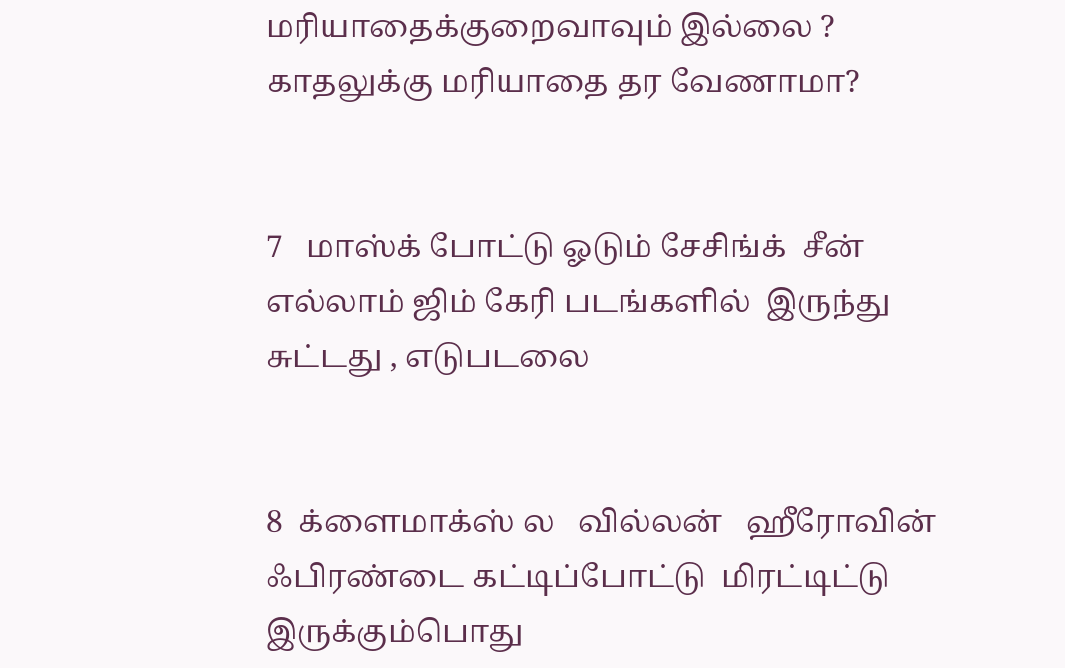மரியாதைக்குறைவாவும் இல்லை ? காதலுக்கு மரியாதை தர வேணாமா?


7   மாஸ்க் போட்டு ஓடும் சேசிங்க்  சீன் எல்லாம் ஜிம் கேரி படங்களில்  இருந்து சுட்டது , எடுபடலை


8  க்ளைமாக்ஸ் ல   வில்லன்   ஹீரோவின்  ஃபிரண்டை கட்டிப்போட்டு  மிரட்டிட்டு இருக்கும்பொது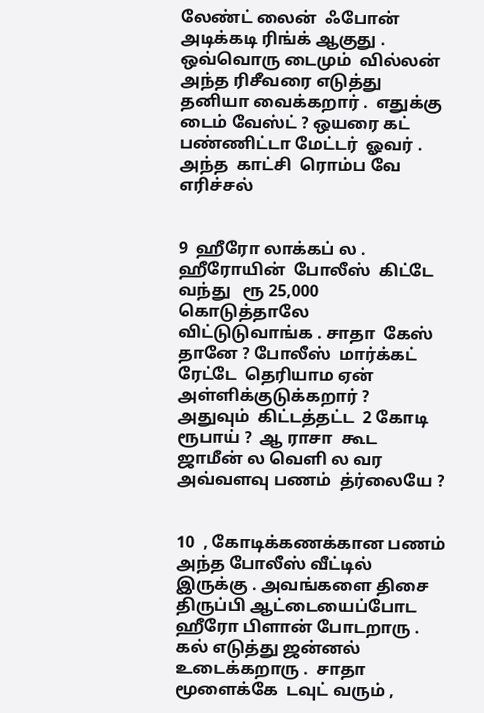லேண்ட் லைன்  ஃபோன்   அடிக்கடி ரிங்க் ஆகுது . ஒவ்வொரு டைமும்  வில்லன்  அந்த ரிசீவரை எடுத்து தனியா வைக்கறார் .  எதுக்கு  டைம் வேஸ்ட் ? ஒயரை கட் பண்ணிட்டா மேட்டர்  ஓவர் .  அந்த  காட்சி  ரொம்ப வே எரிச்சல்


9  ஹீரோ லாக்கப் ல . ஹீரோயின்  போலீஸ்  கிட்டே வந்து   ரூ 25,000 கொடுத்தாலே  விட்டுடுவாங்க . சாதா  கேஸ் தானே ? போலீஸ்  மார்க்கட் ரேட்டே  தெரியாம ஏன் அள்ளிக்குடுக்கறார் ?  அதுவும்  கிட்டத்தட்ட  2 கோடி ரூபாய் ?  ஆ ராசா  கூட  ஜாமீன் ல வெளி ல வர அவ்வளவு பணம்  த்ர்லையே ?


10  , கோடிக்கணக்கான பணம்  அந்த போலீஸ் வீட்டில்  இருக்கு . அவங்களை திசை திருப்பி ஆட்டையைப்போட  ஹீரோ பிளான் போடறாரு . கல் எடுத்து ஜன்னல்  உடைக்கறாரு .  சாதா  மூளைக்கே  டவுட் வரும் ,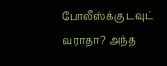போலீஸ்க்கு டவுட்  வராதா? அந்த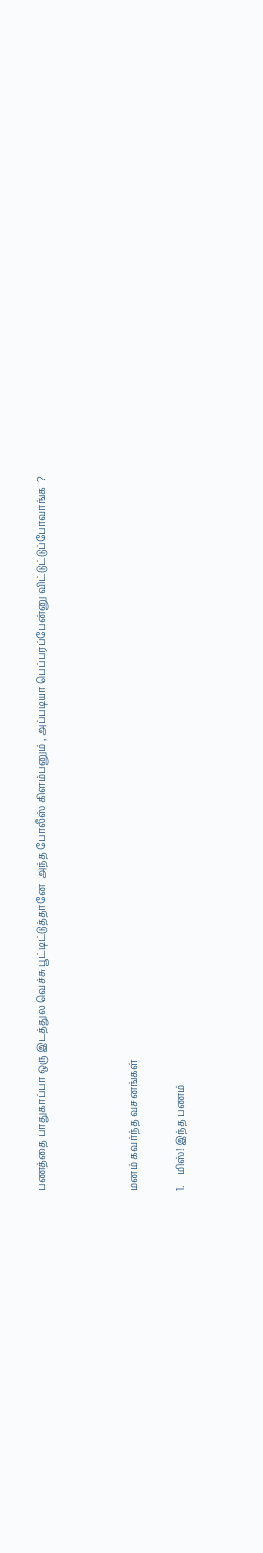பணத்தை பாதுகாப்பா ஒரு இடத்துல வெச்சு பூட்டிட்டுத்தானே  அந்த போலீஸ் கிளம்பனும் , அப்படியா பெப்பரப்பேன்னு விட்டுட்டுப்போவாங்க  ?



மனம் கவர்ந்த வசனங்கள்

1.    மிஸ்! இந்த பணம்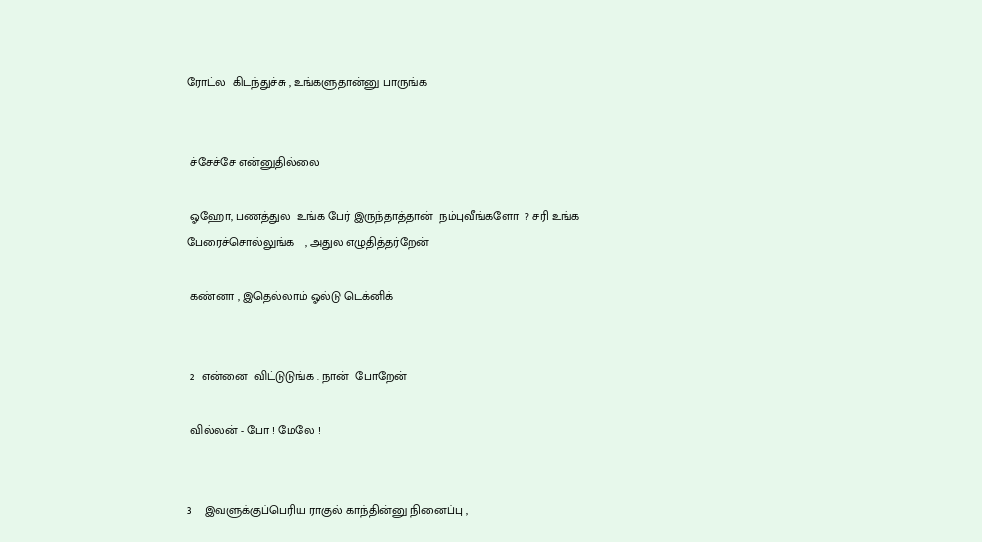ரோட்ல  கிடந்துச்சு , உங்களுதான்னு பாருங்க


 ச்சேச்சே என்னுதில்லை

 ஓஹோ, பணத்துல  உங்க பேர் இருந்தாத்தான்  நம்புவீங்களோ  ? சரி உங்க பேரைச்சொல்லுங்க   , அதுல எழுதித்தர்றேன்

 கண்னா , இதெல்லாம் ஓல்டு டெக்னிக்


 2  என்னை  விட்டுடுங்க . நான்  போறேன்

 வில்லன் - போ ! மேலே !


3    இவளுக்குப்பெரிய ராகுல் காந்தின்னு நினைப்பு ,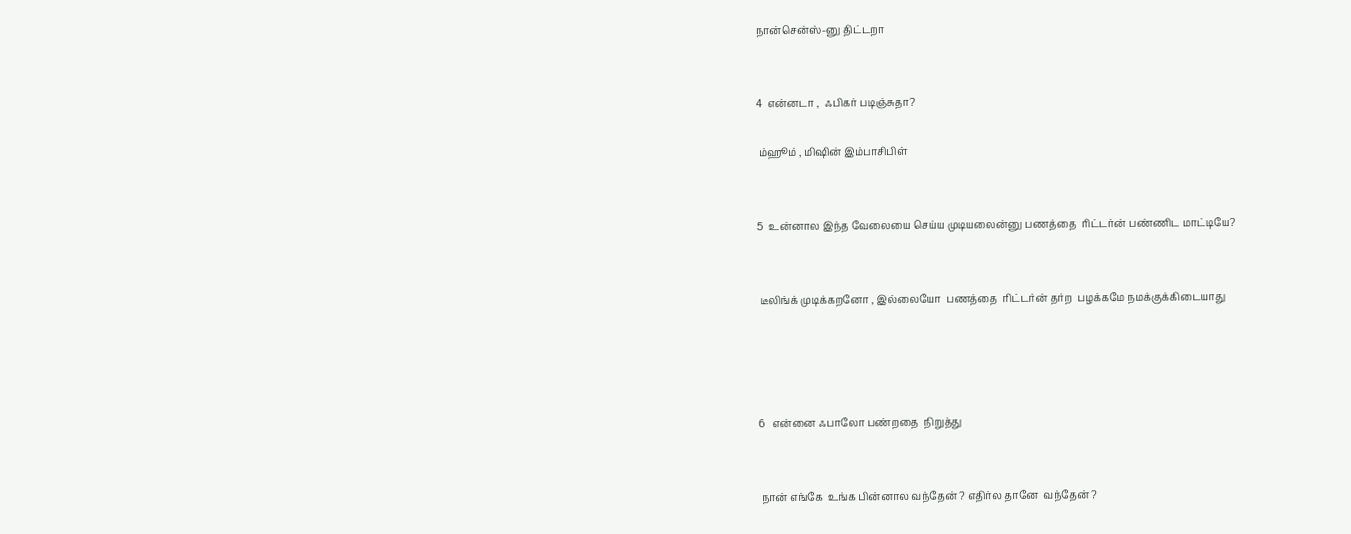நான்சென்ஸ்-னு திட்டறா


4  என்னடா ,  ஃபிகர் படிஞ்சுதா?

 ம்ஹூம் , மிஷின் இம்பாசிபிள்


5  உன்னால இந்த வேலையை செய்ய முடியலைன்னு பணத்தை  ரிட்டர்ன் பண்ணிட மாட்டியே?


 டீலிங்க் முடிக்கறனோ , இல்லையோ  பணத்தை  ரிட்டர்ன் தர்ற  பழக்கமே நமக்குக்கிடையாது




6   என்னை ஃபாலோ பண்றதை  நிறுத்து


 நான் எங்கே  உங்க பின்னால வந்தேன் ? எதிர்ல தானே  வந்தேன் ?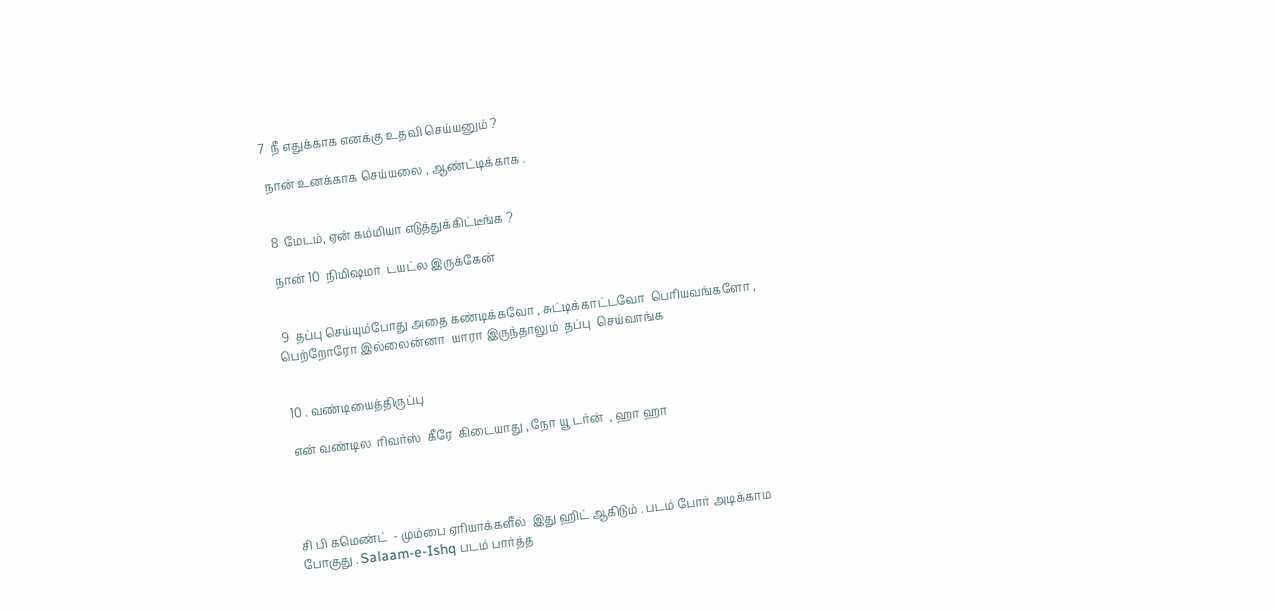7  நீ எதுக்காக எனக்கு உதவி செய்யனும் ?

 நான் உனக்காக செய்யலை , ஆண்ட்டிக்காக .


 8  மேடம், ஏன் கம்மியா எடுத்துக்கிட்டீங்க ?

 நான் 10  நிமிஷமா  டயட்ல இருக்கேன்


 9  தப்பு செய்யும்போது அதை கண்டிக்கவோ , சுட்டிக்காட்டவோ  பெரியவங்களோ , பெற்றோரோ இல்லைன்னா  யாரா இருந்தாலும்  தப்பு  செய்வாங்க


 10 . வண்டியைத்திருப்பு

 என் வண்டில  ரிவர்ஸ்  கீரே  கிடையாது , நோ யூ டர்ன்  , ஹா ஹா




சி பி கமெண்ட்  - மும்பை ஏரியாக்களீல்  இது ஹிட் ஆகிடும் . படம் போர் அடிக்காம போகுது . Salaam-e-Ishq படம் பார்த்த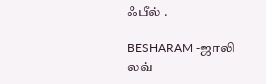ஃபீல் .

BESHARAM -ஜாலி லவ்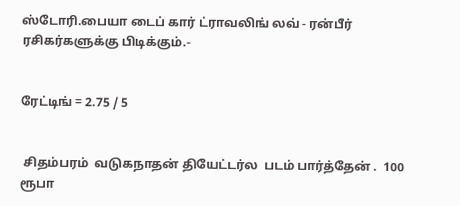ஸ்டோரி.பையா டைப் கார் ட்ராவலிங் லவ் - ரன்பீர் ரசிகர்களுக்கு பிடிக்கும்.-


ரேட்டிங் = 2.75 / 5


 சிதம்பரம்  வடுகநாதன் தியேட்டர்ல  படம் பார்த்தேன் .  100  ரூபா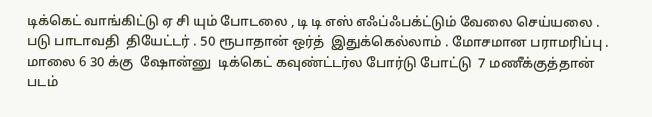டிக்கெட் வாங்கிட்டு ஏ சி யும் போடலை , டி டி எஸ் எஃப்ஃபக்ட்டும் வேலை செய்யலை . படு பாடாவதி  தியேட்டர் . 50 ரூபாதான் ஒர்த்  இதுக்கெல்லாம் . மோசமான பராமரிப்பு . மாலை 6 30 க்கு  ஷோன்னு  டிக்கெட் கவுண்ட்டர்ல போர்டு போட்டு  7 மணீக்குத்தான் படம்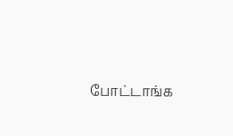போட்டாங்க